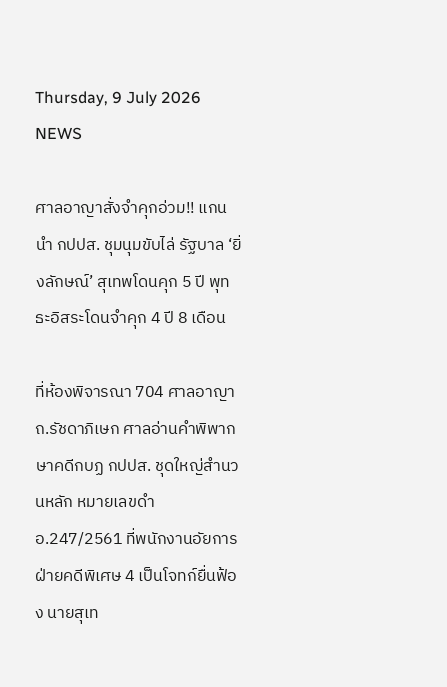Thursday, 9 July 2026
NEWS

ศาลอาญาสั่งจำคุกอ่วม!! แกนนำ กปปส. ชุมนุมขับไล่ รัฐบาล ‘ยิ่งลักษณ์’ สุเทพโดนคุก 5 ปี พุทธะอิสระโดนจำคุก 4 ปี 8 เดือน

ที่ห้องพิจารณา 704 ศาลอาญา ถ.รัชดาภิเษก ศาลอ่านคำพิพากษาคดีกบฏ กปปส. ชุดใหญ่สำนวนหลัก หมายเลขดำ อ.247/2561 ที่พนักงานอัยการฝ่ายคดีพิเศษ 4 เป็นโจทก์ยื่นฟ้อง นายสุเท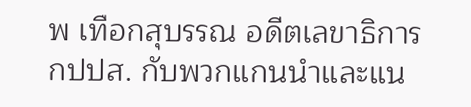พ เทือกสุบรรณ อดีตเลขาธิการ กปปส. กับพวกแกนนำและแน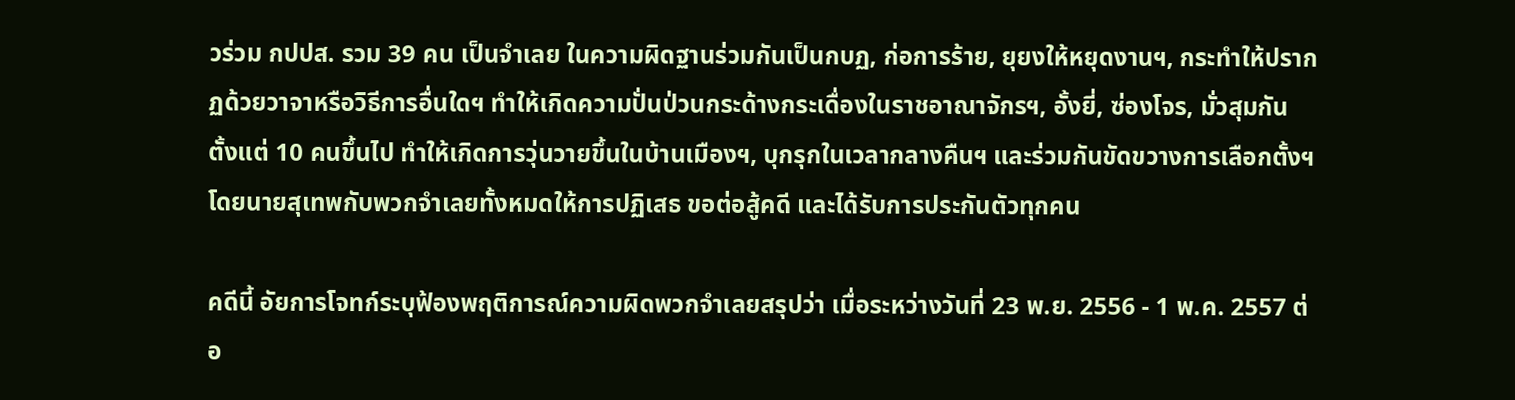วร่วม กปปส. รวม 39 คน เป็นจำเลย ในความผิดฐานร่วมกันเป็นกบฏ, ก่อการร้าย, ยุยงให้หยุดงานฯ, กระทำให้ปรากฏด้วยวาจาหรือวิธีการอื่นใดฯ ทำให้เกิดความปั่นป่วนกระด้างกระเดื่องในราชอาณาจักรฯ, อั้งยี่, ซ่องโจร, มั่วสุมกันตั้งแต่ 10 คนขึ้นไป ทำให้เกิดการวุ่นวายขึ้นในบ้านเมืองฯ, บุกรุกในเวลากลางคืนฯ และร่วมกันขัดขวางการเลือกตั้งฯ โดยนายสุเทพกับพวกจำเลยทั้งหมดให้การปฏิเสธ ขอต่อสู้คดี และได้รับการประกันตัวทุกคน

คดีนี้ อัยการโจทก์ระบุฟ้องพฤติการณ์ความผิดพวกจำเลยสรุปว่า เมื่อระหว่างวันที่ 23 พ.ย. 2556 - 1 พ.ค. 2557 ต่อ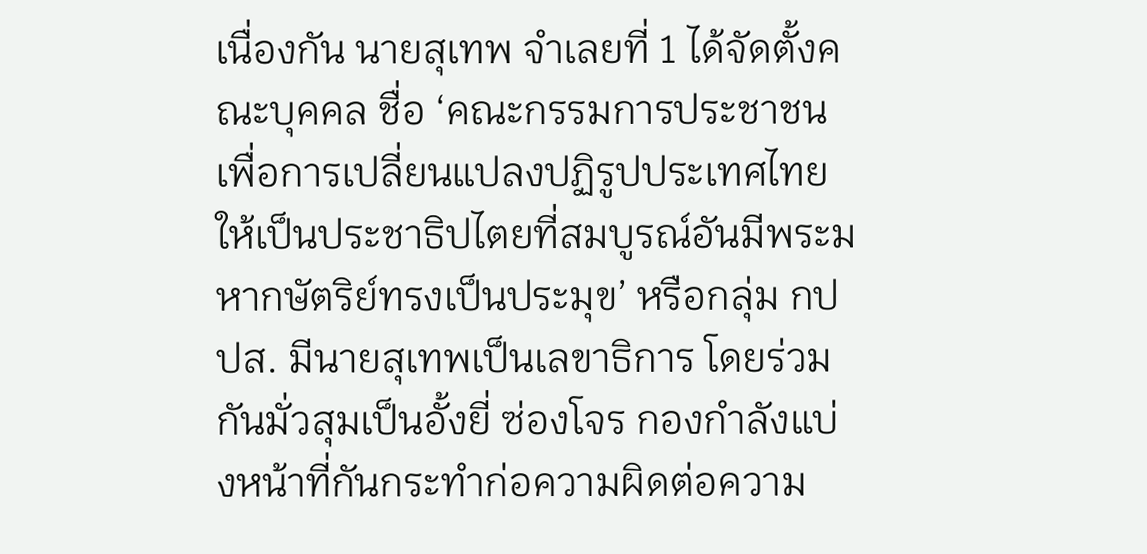เนื่องกัน นายสุเทพ จำเลยที่ 1 ได้จัดตั้งคณะบุคคล ชื่อ ‘คณะกรรมการประชาชนเพื่อการเปลี่ยนแปลงปฏิรูปประเทศไทยให้เป็นประชาธิปไตยที่สมบูรณ์อันมีพระมหากษัตริย์ทรงเป็นประมุข’ หรือกลุ่ม กปปส. มีนายสุเทพเป็นเลขาธิการ โดยร่วมกันมั่วสุมเป็นอั้งยี่ ซ่องโจร กองกำลังแบ่งหน้าที่กันกระทำก่อความผิดต่อความ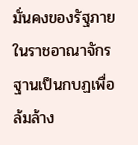มั่นคงของรัฐภายในราชอาณาจักร ฐานเป็นกบฏเพื่อล้มล้าง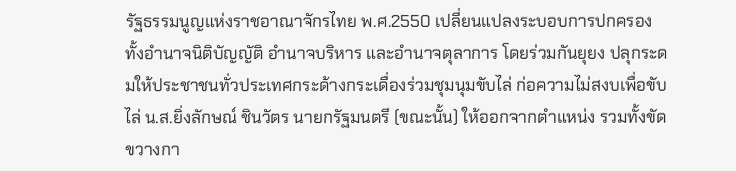รัฐธรรมนูญแห่งราชอาณาจักรไทย พ.ศ.2550 เปลี่ยนแปลงระบอบการปกครองทั้งอำนาจนิติบัญญัติ อำนาจบริหาร และอำนาจตุลาการ โดยร่วมกันยุยง ปลุกระดมให้ประชาชนทั่วประเทศกระด้างกระเดื่องร่วมชุมนุมขับไล่ ก่อความไม่สงบเพื่อขับไล่ น.ส.ยิ่งลักษณ์ ชินวัตร นายกรัฐมนตรี (ขณะนั้น) ให้ออกจากตำแหน่ง รวมทั้งขัดขวางกา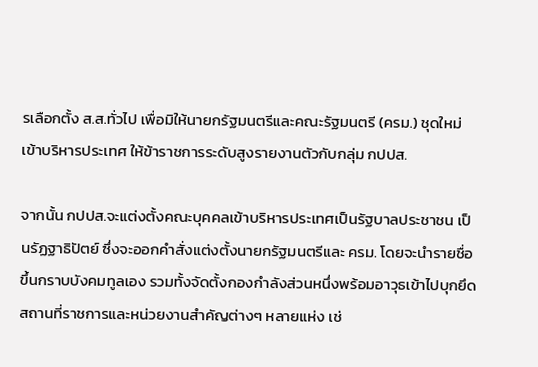รเลือกตั้ง ส.ส.ทั่วไป เพื่อมิให้นายกรัฐมนตรีและคณะรัฐมนตรี (ครม.) ชุดใหม่เข้าบริหารประเทศ ให้ข้าราชการระดับสูงรายงานตัวกับกลุ่ม กปปส.

จากนั้น กปปส.จะแต่งตั้งคณะบุคคลเข้าบริหารประเทศเป็นรัฐบาลประชาชน เป็นรัฏฐาธิปัตย์ ซึ่งจะออกคำสั่งแต่งตั้งนายกรัฐมนตรีและ ครม. โดยจะนำรายชื่อขึ้นกราบบังคมทูลเอง รวมทั้งจัดตั้งกองกำลังส่วนหนึ่งพร้อมอาวุธเข้าไปบุกยึดสถานที่ราชการและหน่วยงานสำคัญต่างๆ หลายแห่ง เช่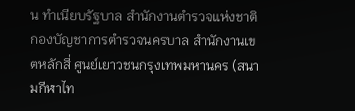น ทำเนียบรัฐบาล สำนักงานตำรวจแห่งชาติ กองบัญชาการตำรวจนครบาล สำนักงานเขตหลักสี่ ศูนย์เยาวชนกรุงเทพมหานคร (สนามกีฬาไท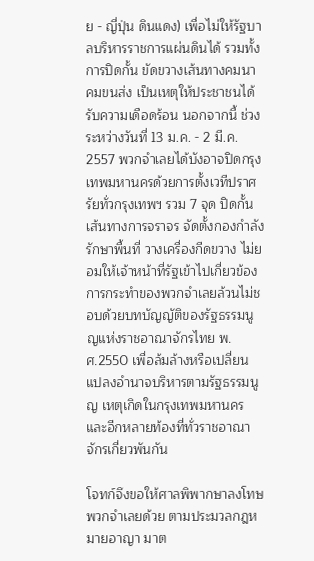ย - ญี่ปุ่น ดินแดง) เพื่อไม่ให้รัฐบาลบริหารราชการแผ่นดินได้ รวมทั้งการปิดกั้น ขัดขวางเส้นทางคมนาคมขนส่ง เป็นเหตุให้ประชาชนได้รับความเดือดร้อน นอกจากนี้ ช่วงระหว่างวันที่ 13 ม.ค. - 2 มี.ค. 2557 พวกจำเลยได้บังอาจปิดกรุงเทพมหานครด้วยการตั้งเวทีปราศรัยทั่วกรุงเทพฯ รวม 7 จุด ปิดกั้นเส้นทางการจราจร จัดตั้งกองกำลังรักษาพื้นที่ วางเครื่องกีดขวาง ไม่ยอมให้เจ้าหน้าที่รัฐเข้าไปเกี่ยวข้อง การกระทำของพวกจำเลยล้วนไม่ชอบด้วยบทบัญญัติของรัฐธรรมนูญแห่งราชอาณาจักรไทย พ.ศ.2550 เพื่อล้มล้างหรือเปลี่ยนแปลงอำนาจบริหารตามรัฐธรรมนูญ เหตุเกิดในกรุงเทพมหานคร และอีกหลายท้องที่ทั่วราชอาณาจักรเกี่ยวพันกัน

โจทก์จึงขอให้ศาลพิพากษาลงโทษพวกจำเลยด้วย ตามประมวลกฎหมายอาญา มาต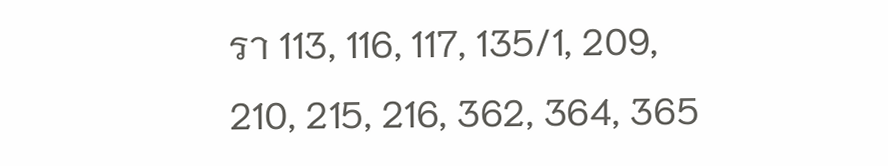รา 113, 116, 117, 135/1, 209, 210, 215, 216, 362, 364, 365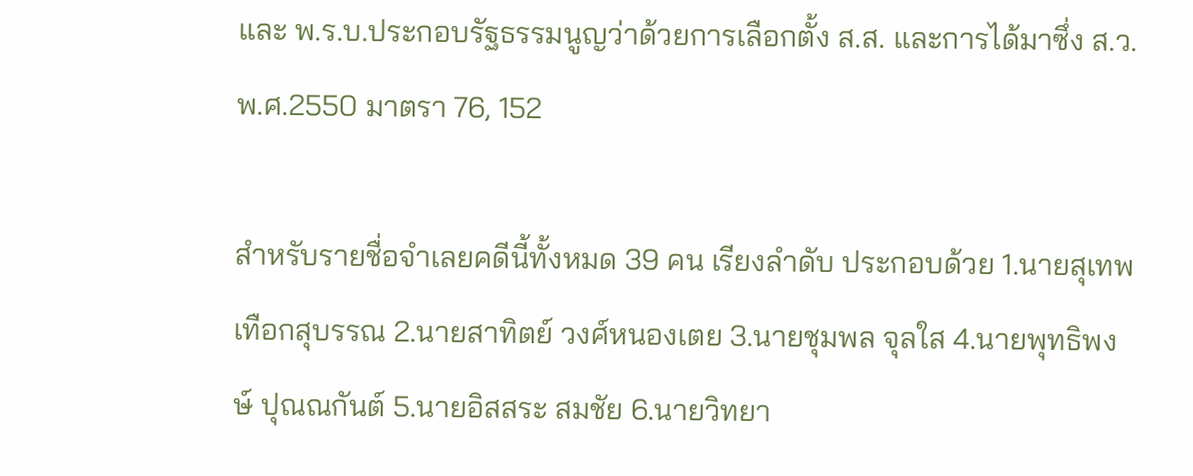และ พ.ร.บ.ประกอบรัฐธรรมนูญว่าด้วยการเลือกตั้ง ส.ส. และการได้มาซึ่ง ส.ว. พ.ศ.2550 มาตรา 76, 152

สำหรับรายชื่อจำเลยคดีนี้ทั้งหมด 39 คน เรียงลำดับ ประกอบด้วย 1.นายสุเทพ เทือกสุบรรณ 2.นายสาทิตย์ วงศ์หนองเตย 3.นายชุมพล จุลใส 4.นายพุทธิพงษ์ ปุณณกันต์ 5.นายอิสสระ สมชัย 6.นายวิทยา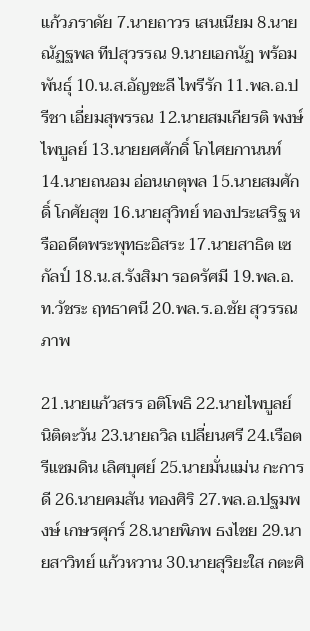แก้วภราดัย 7.นายถาวร เสนเนียม 8.นายณัฏฐพล ทีปสุวรรณ 9.นายเอกนัฏ พร้อมพันธุ์ 10.น.ส.อัญชะลี ไพรีรัก 11.พล.อ.ปรีชา เอี่ยมสุพรรณ 12.นายสมเกียรติ พงษ์ไพบูลย์ 13.นายยศศักดิ์ โกไศยกานนท์ 14.นายถนอม อ่อนเกตุพล 15.นายสมศักดิ์ โกศัยสุข 16.นายสุวิทย์ ทองประเสริฐ หรืออดีตพระพุทธะอิสระ 17.นายสาธิต เซกัลป์ 18.น.ส.รังสิมา รอดรัศมี 19.พล.อ.ท.วัชระ ฤทธาคนี 20.พล.ร.อ.ชัย สุวรรณภาพ

21.นายแก้วสรร อติโพธิ 22.นายไพบูลย์ นิติตะวัน 23.นายถวิล เปลี่ยนศรี 24.เรือตรีแซมดิน เลิศบุศย์ 25.นายมั่นแม่น กะการดี 26.นายคมสัน ทองศิริ 27.พล.อ.ปฐมพงษ์ เกษรศุกร์ 28.นายพิภพ ธงไชย 29.นายสาวิทย์ แก้วหวาน 30.นายสุริยะใส กตะศิ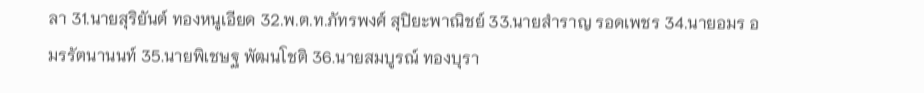ลา 31.นายสุริยันต์ ทองหนูเอียด 32.พ.ต.ท.ภัทรพงศ์ สุปิยะพาณิชย์ 33.นายสำราญ รอดเพชร 34.นายอมร อมรรัตนานนท์ 35.นายพิเชษฐ พัฒนโชติ 36.นายสมบูรณ์ ทองบุรา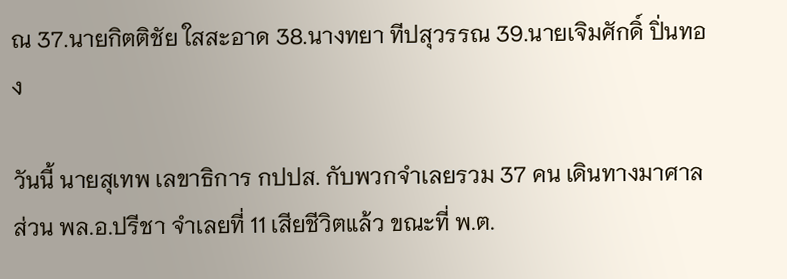ณ 37.นายกิตติชัย ใสสะอาด 38.นางทยา ทีปสุวรรณ 39.นายเจิมศักดิ์ ปิ่นทอง

วันนี้ นายสุเทพ เลขาธิการ กปปส. กับพวกจำเลยรวม 37 คน เดินทางมาศาล ส่วน พล.อ.ปรีชา จำเลยที่ 11 เสียชีวิตแล้ว ขณะที่ พ.ต.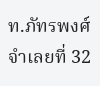ท.ภัทรพงศ์ จำเลยที่ 32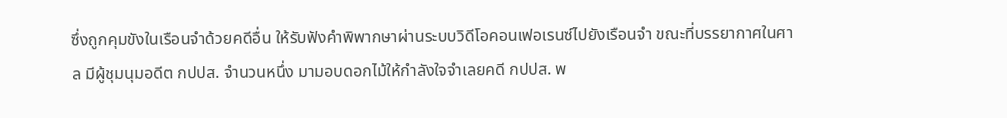ซึ่งถูกคุมขังในเรือนจำด้วยคดีอื่น ให้รับฟังคำพิพากษาผ่านระบบวิดีโอคอนเฟอเรนซ์ไปยังเรือนจำ ขณะที่บรรยากาศในศาล มีผู้ชุมนุมอดีต กปปส. จำนวนหนึ่ง มามอบดอกไม้ให้กำลังใจจำเลยคดี กปปส. พ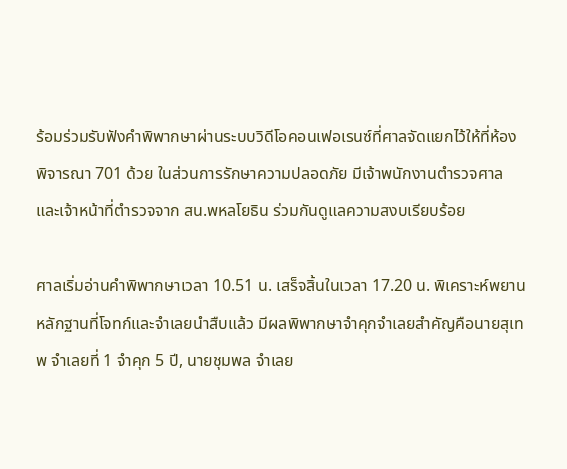ร้อมร่วมรับฟังคำพิพากษาผ่านระบบวิดีโอคอนเฟอเรนซ์ที่ศาลจัดแยกไว้ให้ที่ห้องพิจารณา 701 ด้วย ในส่วนการรักษาความปลอดภัย มีเจ้าพนักงานตำรวจศาล และเจ้าหน้าที่ตำรวจจาก สน.พหลโยธิน ร่วมกันดูแลความสงบเรียบร้อย

ศาลเริ่มอ่านคำพิพากษาเวลา 10.51 น. เสร็จสิ้นในเวลา 17.20 น. พิเคราะห์พยานหลักฐานที่โจทก์และจำเลยนำสืบแล้ว มีผลพิพากษาจำคุกจำเลยสำคัญคือนายสุเทพ จำเลยที่ 1 จำคุก 5 ปี, นายชุมพล จำเลย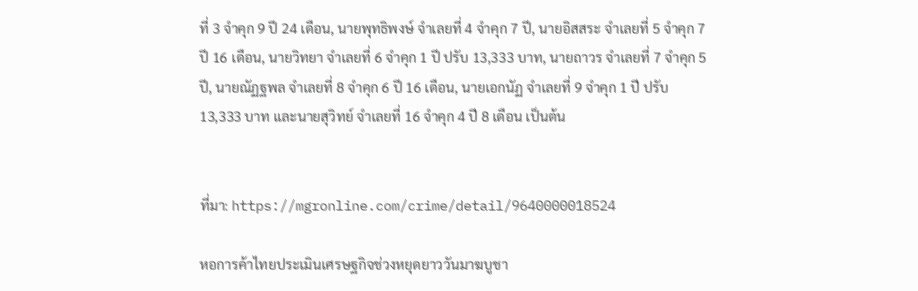ที่ 3 จำคุก 9 ปี 24 เดือน, นายพุทธิพงษ์ จำเลยที่ 4 จำคุก 7 ปี, นายอิสสระ จำเลยที่ 5 จำคุก 7 ปี 16 เดือน, นายวิทยา จำเลยที่ 6 จำคุก 1 ปี ปรับ 13,333 บาท, นายถาวร จำเลยที่ 7 จำคุก 5 ปี, นายณัฏฐพล จำเลยที่ 8 จำคุก 6 ปี 16 เดือน, นายเอกนัฏ จำเลยที่ 9 จำคุก 1 ปี ปรับ 13,333 บาท และนายสุวิทย์ จำเลยที่ 16 จำคุก 4 ปี 8 เดือน เป็นต้น


ที่มา: https://mgronline.com/crime/detail/9640000018524

หอการค้าไทยประเมินเศรษฐกิจช่วงหยุดยาววันมาฆบูชา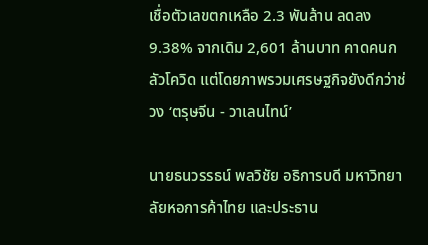เชื่อตัวเลขตกเหลือ 2.3 พันล้าน ลดลง 9.38% จากเดิม 2,601 ล้านบาท คาดคนกลัวโควิด แต่โดยภาพรวมเศรษฐกิจยังดีกว่าช่วง ‘ตรุษจีน - วาเลนไทน์’

นายธนวรรธน์ พลวิชัย อธิการบดี มหาวิทยาลัยหอการค้าไทย และประธาน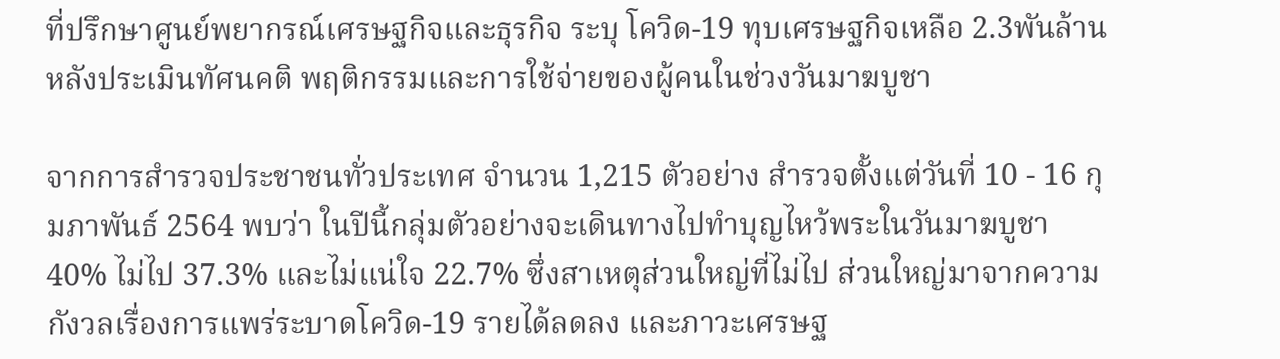ที่ปรึกษาศูนย์พยากรณ์เศรษฐกิจและธุรกิจ ระบุ โควิด-19 ทุบเศรษฐกิจเหลือ 2.3พันล้าน หลังประเมินทัศนคติ พฤติกรรมและการใช้จ่ายของผู้คนในช่วงวันมาฆบูชา

จากการสำรวจประชาชนทั่วประเทศ จำนวน 1,215 ตัวอย่าง สำรวจตั้งแต่วันที่ 10 - 16 กุมภาพันธ์ 2564 พบว่า ในปีนี้กลุ่มตัวอย่างจะเดินทางไปทำบุญไหว้พระในวันมาฆบูชา 40% ไม่ไป 37.3% และไม่แน่ใจ 22.7% ซึ่งสาเหตุส่วนใหญ่ที่ไม่ไป ส่วนใหญ่มาจากความกังวลเรื่องการแพร่ระบาดโควิด-19 รายได้ลดลง และภาวะเศรษฐ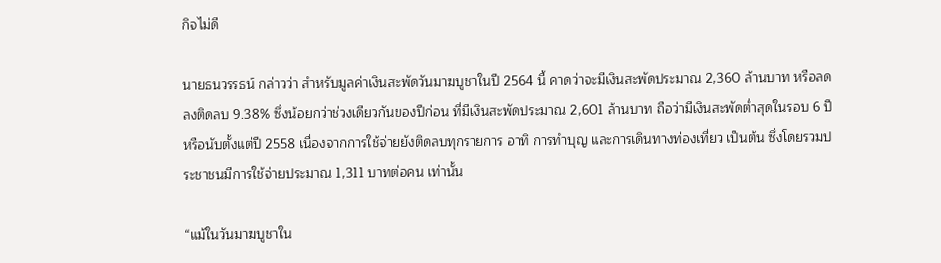กิจไม่ดี

นายธนวรรธน์ กล่าวว่า สำหรับมูลค่าเงินสะพัดวันมาฆบูชาในปี 2564 นี้ คาดว่าจะมีเงินสะพัดประมาณ 2,360 ล้านบาท หรือลดลงติดลบ 9.38% ซึ่งน้อยกว่าช่วงเดียวกันของปีก่อน ที่มีเงินสะพัดประมาณ 2,601 ล้านบาท ถือว่ามีเงินสะพัดต่ำสุดในรอบ 6 ปี หรือนับตั้งแต่ปี 2558 เนื่องจากการใช้จ่ายยังติดลบทุกรายการ อาทิ การทำบุญ และการเดินทางท่องเที่ยว เป็นต้น ซึ่งโดยรวมประชาชนมีการใช้จ่ายประมาณ 1,311 บาทต่อคน เท่านั้น

“แม้ในวันมาฆบูชาใน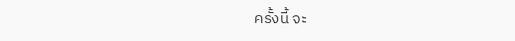ครั้งนี้ จะ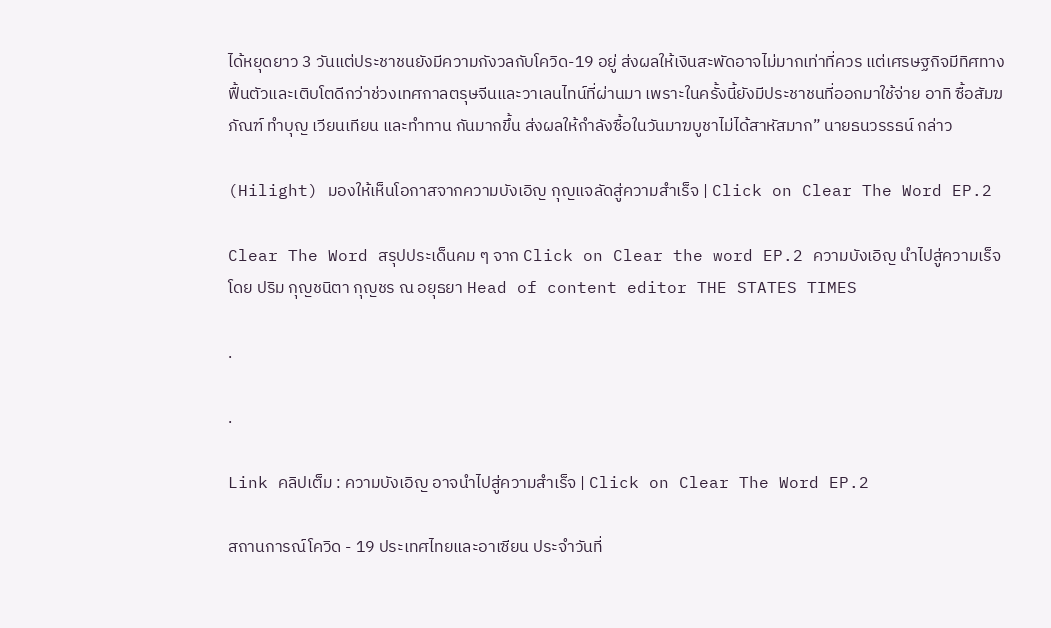ได้หยุดยาว 3 วันแต่ประชาชนยังมีความกังวลกับโควิด-19 อยู่ ส่งผลให้เงินสะพัดอาจไม่มากเท่าที่ควร แต่เศรษฐกิจมีทิศทางฟื้นตัวและเติบโตดีกว่าช่วงเทศกาลตรุษจีนและวาเลนไทน์ที่ผ่านมา เพราะในครั้งนี้ยังมีประชาชนที่ออกมาใช้จ่าย อาทิ ซื้อสัมฆภัณฑ์ ทำบุญ เวียนเทียน และทำทาน กันมากขึ้น ส่งผลให้กำลังซื้อในวันมาฆบูชาไม่ได้สาหัสมาก” นายธนวรรธน์ กล่าว

(Hilight) มองให้เห็นโอกาสจากความบังเอิญ กุญแจลัดสู่ความสำเร็จ | Click on Clear The Word EP.2

Clear The Word สรุปประเด็นคม ๆ จาก Click on Clear the word EP.2 ความบังเอิญ นำไปสู่ความเร็จ โดย ปริม กุญชนิตา กุญชร ณ อยุธยา Head of content editor THE STATES TIMES

.

.

Link คลิปเต็ม : ความบังเอิญ อาจนำไปสู่ความสำเร็จ | Click on Clear The Word EP.2

สถานการณ์โควิด - 19 ประเทศไทยและอาเซียน ประจำวันที่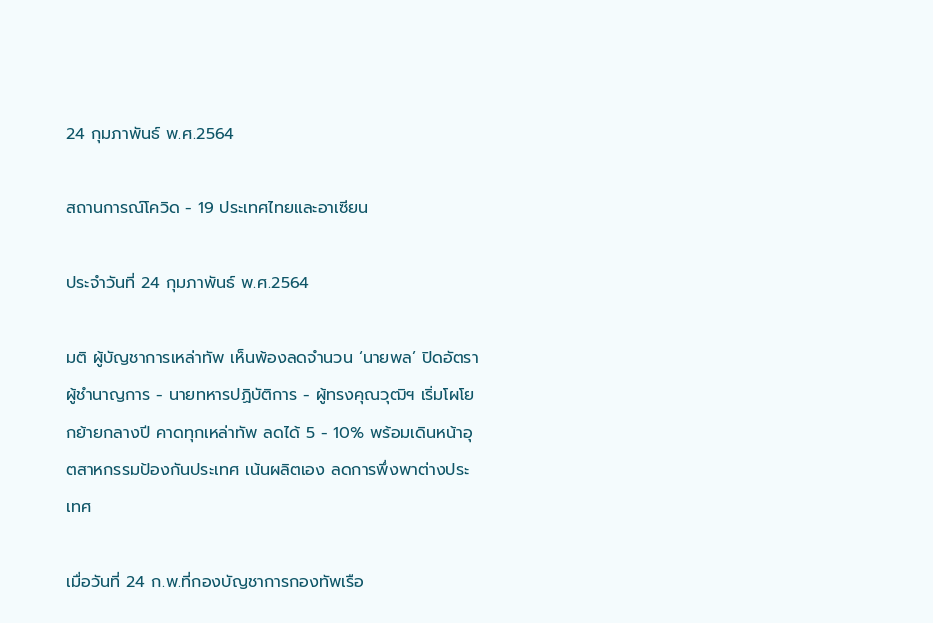24 กุมภาพันธ์ พ.ศ.2564

สถานการณ์โควิด - 19 ประเทศไทยและอาเซียน

ประจำวันที่ 24 กุมภาพันธ์ พ.ศ.2564

มติ ผู้บัญชาการเหล่าทัพ เห็นพ้องลดจำนวน ‘นายพล’ ปิดอัตราผู้ชำนาญการ - นายทหารปฏิบัติการ - ผู้ทรงคุณวุฒิฯ เริ่มโผโยกย้ายกลางปี คาดทุกเหล่าทัพ ลดได้ 5 - 10% พร้อมเดินหน้าอุตสาหกรรมป้องกันประเทศ เน้นผลิตเอง ลดการพึ่งพาต่างประเทศ

เมื่อวันที่ 24 ก.พ.ที่กองบัญชาการกองทัพเรือ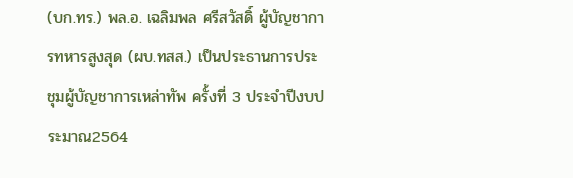(บก.ทร.) พล.อ. เฉลิมพล ศรีสวัสดิ์ ผู้บัญชาการทหารสูงสุด (ผบ.ทสส.) เป็นประธานการประชุมผู้บัญชาการเหล่าทัพ ครั้งที่ 3 ประจำปีงบประมาณ2564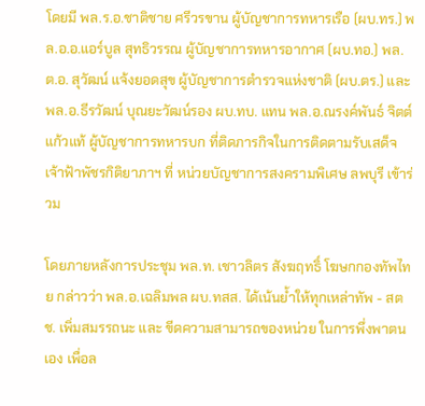โดยมี พล.ร.อ.ชาติชาย ศรีวรขาน ผู้บัญชาการทหารเรือ (ผบ.ทร.) พล.อ.อ.แอร์บูล สุทธิวรรณ ผู้บัญชาการทหารอากาศ (ผบ.ทอ.) พล.ต.อ. สุวัฒน์ แจ้งยอดสุข ผู้บัญชาการตำรวจแห่งชาติ (ผบ.ตร.) และพล.อ.ธีรวัฒน์ บุณยะวัฒน์รอง ผบ.ทบ. แทน พล.อ.ณรงค์พันธ์ จิตต์แก้วแท้ ผู้บัญชาการทหารบก ที่ติดภารกิจในการติดตามรับเสด็จเจ้าฟ้าพัชรกิติยาภาฯ ที่ หน่วยบัญชาการสงครามพิเศษ ลพบุรี เข้าร่วม

โดยภายหลังการประชุม พล.ท. เชาวลิตร สังฆฤทธิ์ โฆษกกองทัพไทย กล่าวว่า พล.อ.เฉลิมพล ผบ.ทสส. ได้เน้นย้ำให้ทุกเหล่าทัพ - สตช. เพิ่มสมรรถนะ และ ขีดความสามารถของหน่วย ในการพึ่งพาตนเอง เพื่อล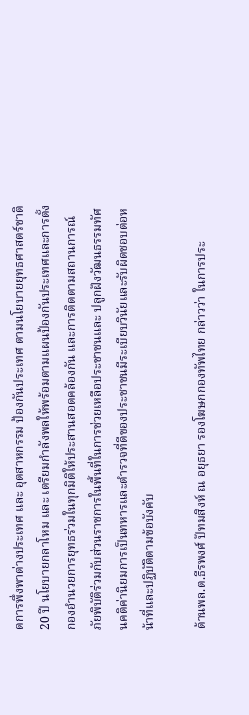ดการพึ่งพาต่างประเทศ และ อุตสาหกรรม ป้องกันประเทศ ตามนโยบายยุทธศาสตร์ชาติ 20 ปี นโยบายกลาโหม และ เตรียมกำลังพลให้พร้อมตามแผนป้องกันประเทศและการตั้งกองอำนวยการยุทธร่วมในทุกมิติให้ประสานสอดคล้องกัน และการติดตามสถานการณ์ภัยพิบัติร่วมกับส่วนราชการในพื้นที่ในการช่วยเหลือประชาชนและ ปลูกฝังวัฒนธรรมทัศนคติค่านิยมการเป็นทหารและตำรวจที่ดีของประชาชนมีระเบียบวินัยและรับผิดชอบต่อหน้าที่และปฏิบัติตามข้อบังคับ

ด้านพล.ต.ธีรพงศ์ ปัทมสิงห์ ณ อยุธยา รองโฆษกกองทัพไทย กล่าวว่า ในการประ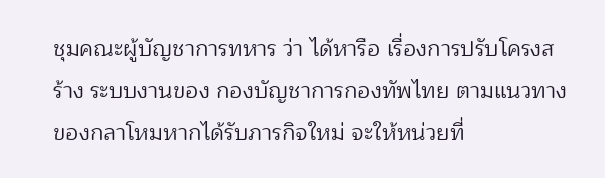ชุมคณะผู้บัญชาการทหาร ว่า ได้หารือ เรื่องการปรับโครงสร้าง ระบบงานของ กองบัญชาการกองทัพไทย ตามแนวทางของกลาโหมหากได้รับภารกิจใหม่ จะให้หน่วยที่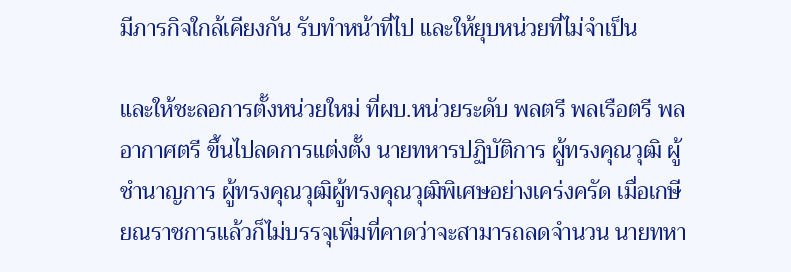มีภารกิจใกล้เคียงกัน รับทำหน้าที่ไป และให้ยุบหน่วยที่ไม่จำเป็น

และให้ชะลอการตั้งหน่วยใหม่ ที่ผบ.หน่วยระดับ พลตรี พลเรือตรี พลอากาศตรี ขึ้นไปลดการแต่งตั้ง นายทหารปฏิบัติการ ผู้ทรงคุณวุฒิ ผู้ชำนาญการ ผู้ทรงคุณวุฒิผู้ทรงคุณวุฒิพิเศษอย่างเคร่งครัด เมื่อเกษียณราชการแล้วก็ไม่บรรจุเพิ่มที่คาดว่าจะสามารถลดจำนวน นายทหา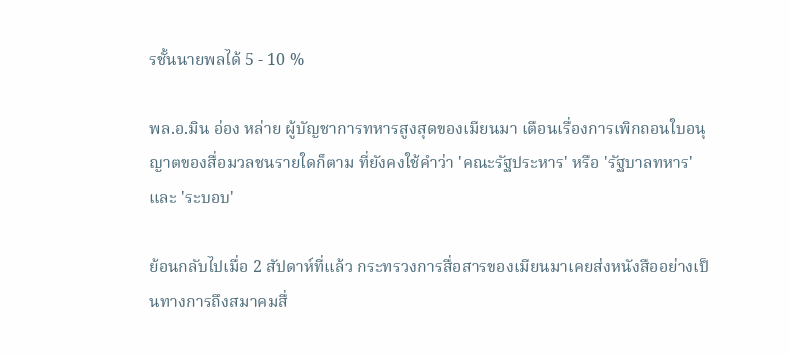รชั้นนายพลได้ 5 - 10 %

พล.อ.มิน อ่อง หล่าย ผู้บัญชาการทหารสูงสุดของเมียนมา เตือนเรื่องการเพิกถอนใบอนุญาตของสื่อมวลชนรายใดก็ตาม ที่ยังคงใช้คำว่า 'คณะรัฐประหาร' หรือ 'รัฐบาลทหาร' และ 'ระบอบ'

ย้อนกลับไปเมื่อ 2 สัปดาห์ที่แล้ว กระทรวงการสื่อสารของเมียนมาเคยส่งหนังสืออย่างเป็นทางการถึงสมาคมสื่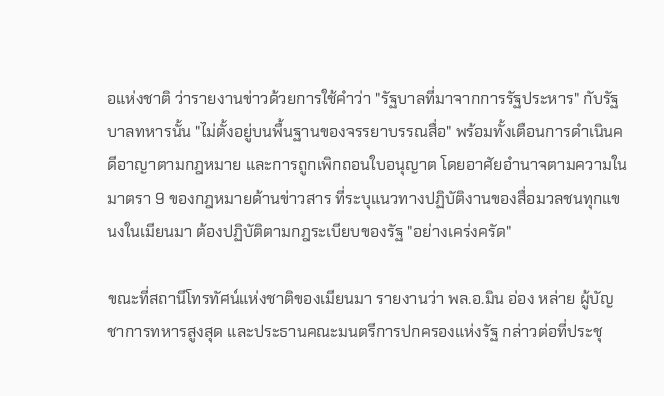อแห่งชาติ ว่ารายงานข่าวด้วยการใช้คำว่า "รัฐบาลที่มาจากการรัฐประหาร" กับรัฐบาลทหารนั้น "ไม่ตั้งอยู่บนพื้นฐานของจรรยาบรรณสื่อ" พร้อมทั้งเตือนการดำเนินคดีอาญาตามกฎหมาย และการถูกเพิกถอนใบอนุญาต โดยอาศัยอำนาจตามความในมาตรา 9 ของกฎหมายด้านข่าวสาร ที่ระบุแนวทางปฏิบัติงานของสื่อมวลชนทุกแขนงในเมียนมา ต้องปฏิบัติตามกฎระเบียบของรัฐ "อย่างเคร่งครัด"

ขณะที่สถานีโทรทัศน์แห่งชาติของเมียนมา รายงานว่า พล.อ.มิน อ่อง หล่าย ผู้บัญชาการทหารสูงสุด และประธานคณะมนตรีการปกครองแห่งรัฐ กล่าวต่อที่ประชุ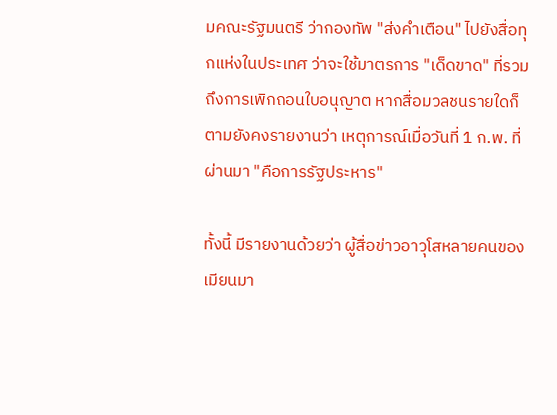มคณะรัฐมนตรี ว่ากองทัพ "ส่งคำเตือน" ไปยังสื่อทุกแห่งในประเทศ ว่าจะใช้มาตรการ "เด็ดขาด" ที่รวมถึงการเพิกถอนใบอนุญาต หากสื่อมวลชนรายใดก็ตามยังคงรายงานว่า เหตุการณ์เมื่อวันที่ 1 ก.พ. ที่ผ่านมา "คือการรัฐประหาร"

ทั้งนี้ มีรายงานด้วยว่า ผู้สื่อข่าวอาวุโสหลายคนของเมียนมา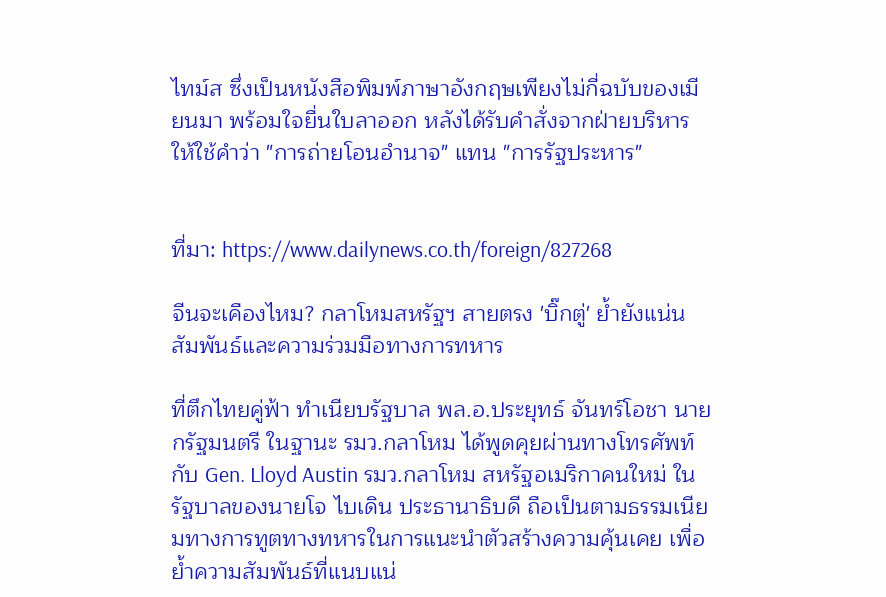ไทม์ส ซึ่งเป็นหนังสือพิมพ์ภาษาอังกฤษเพียงไม่กี่ฉบับของเมียนมา พร้อมใจยื่นใบลาออก หลังได้รับคำสั่งจากฝ่ายบริหาร ให้ใช้คำว่า "การถ่ายโอนอำนาจ" แทน "การรัฐประหาร"


ที่มา: https://www.dailynews.co.th/foreign/827268

จีนจะเคืองไหม? กลาโหมสหรัฐฯ สายตรง 'บิ๊กตู่' ย้ำยังแน่นสัมพันธ์และความร่วมมือทางการทหาร

ที่ตึกไทยคู่ฟ้า ทำเนียบรัฐบาล พล.อ.ประยุทธ์ จันทร์โอชา นายกรัฐมนตรี ในฐานะ รมว.กลาโหม ได้พูดคุยผ่านทางโทรศัพท์กับ Gen. Lloyd Austin รมว.กลาโหม สหรัฐอเมริกาคนใหม่ ในรัฐบาลของนายโจ ไบเดิน ประธานาธิบดี ถือเป็นตามธรรมเนียมทางการทูตทางทหารในการแนะนำตัวสร้างความคุ้นเคย เพื่อย้ำความสัมพันธ์ที่แนบแน่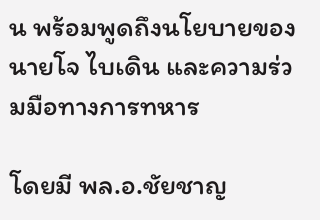น พร้อมพูดถึงนโยบายของนายโจ ไบเดิน และความร่วมมือทางการทหาร

โดยมี พล.อ.ชัยชาญ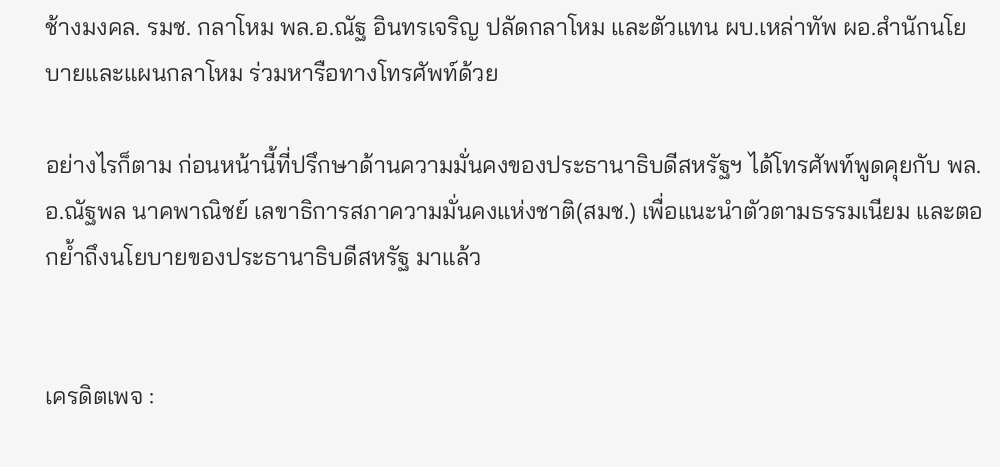ช้างมงคล. รมช. กลาโหม พล.อ.ณัฐ อินทรเจริญ ปลัดกลาโหม และตัวแทน ผบ.เหล่าทัพ ผอ.สำนักนโยบายและแผนกลาโหม ร่วมหารือทางโทรศัพท์ด้วย

อย่างไรก็ตาม ก่อนหน้านี้ที่ปรึกษาด้านความมั่นคงของประธานาธิบดีสหรัฐฯ ได้โทรศัพท์พูดคุยกับ พล.อ.ณัฐพล นาคพาณิชย์ เลขาธิการสภาความมั่นคงแห่งชาติ(สมช.) เพื่อแนะนำตัวตามธรรมเนียม และตอกย้ำถึงนโยบายของประธานาธิบดีสหรัฐ มาแล้ว


เครดิตเพจ :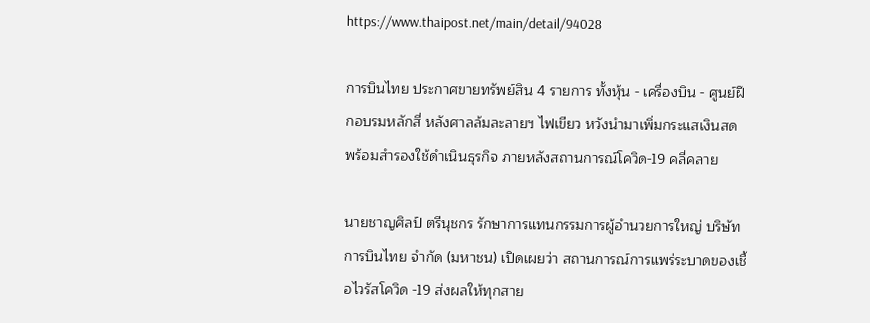https://www.thaipost.net/main/detail/94028

การบินไทย ประกาศขายทรัพย์สิน 4 รายการ ทั้งหุ้น - เครื่องบิน - ศูนย์ฝึกอบรมหลักสี่ หลังศาลล้มละลายฯ ไฟเขียว หวังนำมาเพิ่มกระแสเงินสด พร้อมสำรองใช้ดำเนินธุรกิจ ภายหลังสถานการณ์โควิด-19 คลี่คลาย

นายชาญศิลป์ ตรีนุชกร รักษาการแทนกรรมการผู้อำนวยการใหญ่ บริษัท การบินไทย จำกัด (มหาชน) เปิดเผยว่า สถานการณ์การแพร่ระบาดของเชื้อไวรัสโควิด -19 ส่งผลให้ทุกสาย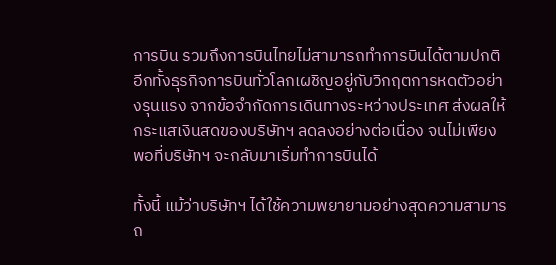การบิน รวมถึงการบินไทยไม่สามารถทำการบินได้ตามปกติ อีกทั้งธุรกิจการบินทั่วโลกเผชิญอยู่กับวิกฤตการหดตัวอย่างรุนแรง จากข้อจำกัดการเดินทางระหว่างประเทศ ส่งผลให้กระแสเงินสดของบริษัทฯ ลดลงอย่างต่อเนื่อง จนไม่เพียงพอที่บริษัทฯ จะกลับมาเริ่มทำการบินได้

ทั้งนี้ แม้ว่าบริษัทฯ ได้ใช้ความพยายามอย่างสุดความสามารถ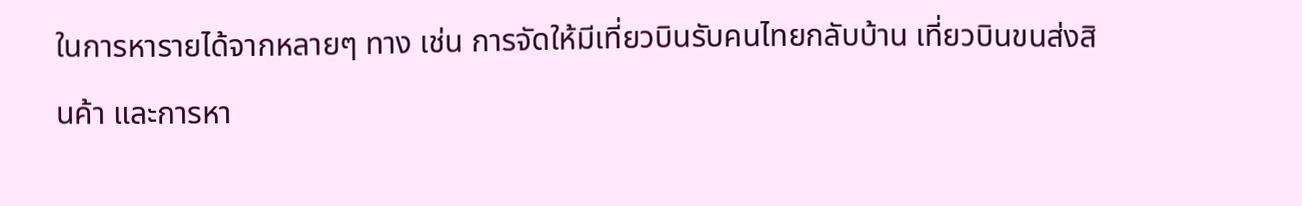ในการหารายได้จากหลายๆ ทาง เช่น การจัดให้มีเที่ยวบินรับคนไทยกลับบ้าน เที่ยวบินขนส่งสินค้า และการหา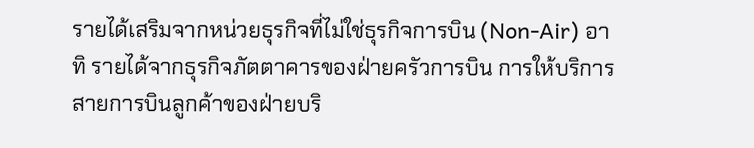รายได้เสริมจากหน่วยธุรกิจที่ไม่ใช่ธุรกิจการบิน (Non-Air) อาทิ รายได้จากธุรกิจภัตตาคารของฝ่ายครัวการบิน การให้บริการสายการบินลูกค้าของฝ่ายบริ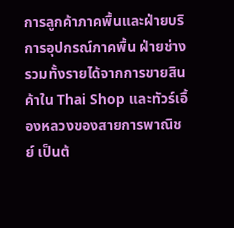การลูกค้าภาคพื้นและฝ่ายบริการอุปกรณ์ภาคพื้น ฝ่ายช่าง รวมทั้งรายได้จากการขายสินค้าใน Thai Shop และทัวร์เอื้องหลวงของสายการพาณิชย์ เป็นต้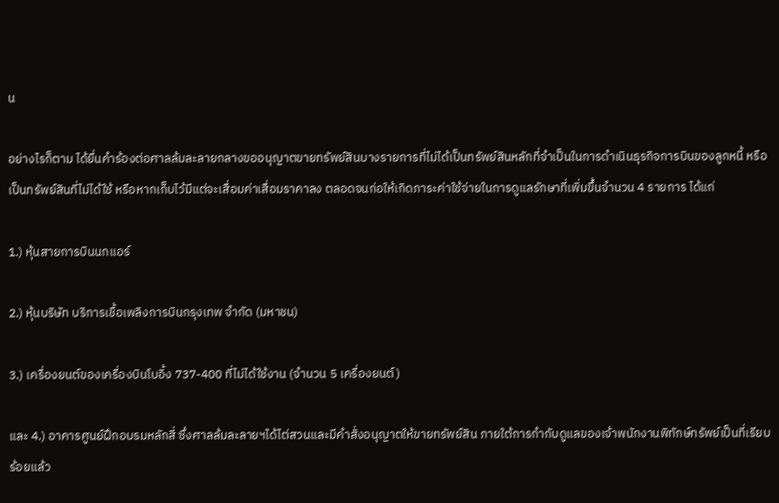น

อย่างไรก็ตาม ได้ยื่นคำร้องต่อศาลล้มละลายกลางขออนุญาตขายทรัพย์สินบางรายการที่ไม่ได้เป็นทรัพย์สินหลักที่จำเป็นในการดำเนินธุรกิจการบินของลูกหนี้ หรือเป็นทรัพย์สินที่ไม่ได้ใช้ หรือหากเก็บไว้มีแต่จะเสื่อมค่าเสื่อมราคาลง ตลอดจนก่อให้เกิดภาระค่าใช้จ่ายในการดูแลรักษาที่เพิ่มขึ้นจำนวน 4 รายการ ได้แก่

1.) หุ้นสายการบินนกแอร์

2.) หุ้นบริษัท บริการเชื้อเพลิงการบินกรุงเทพ จำกัด (มหาชน)

3.) เครื่องยนต์ของเครื่องบินโบอิ้ง 737-400 ที่ไม่ได้ใช้งาน (จำนวน 5 เครื่องยนต์)

และ 4.) อาคารศูนย์ฝึกอบรมหลักสี่ ซึ่งศาลล้มละลายฯได้ไต่สวนและมีคำสั่งอนุญาตให้ขายทรัพย์สิน ภายใต้การกำกับดูแลของเจ้าพนักงานพิทักษ์ทรัพย์เป็นที่เรียบร้อยแล้ว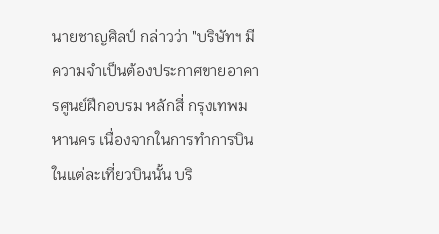นายชาญศิลป์ กล่าวว่า "บริษัทฯ มีความจำเป็นต้องประกาศขายอาคารศูนย์ฝึกอบรม หลักสี่ กรุงเทพมหานคร เนื่องจากในการทำการบินในแต่ละเที่ยวบินนั้น บริ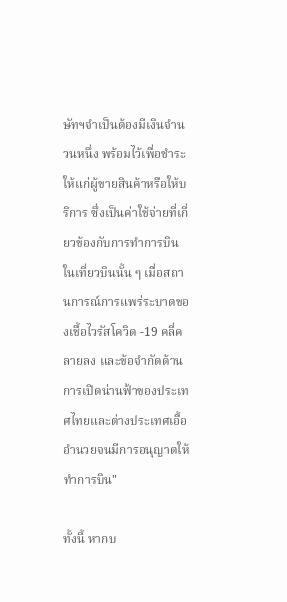ษัทฯจำเป็นต้องมีเงินจำนวนหนึ่ง พร้อมไว้เพื่อชำระให้แก่ผู้ขายสินค้าหรือให้บริการ ซึ่งเป็นค่าใช้จ่ายที่เกี่ยวข้องกับการทำการบินในเที่ยวบินนั้น ๆ เมื่อสถานการณ์การแพร่ระบาดของเชื้อไวรัสโควิด -19 คลี่คลายลง และข้อจำกัดด้านการเปิดน่านฟ้าของประเทศไทยและต่างประเทศเอื้ออำนวยจนมีการอนุญาตให้ทำการบิน"

ทั้งนี้ หากบ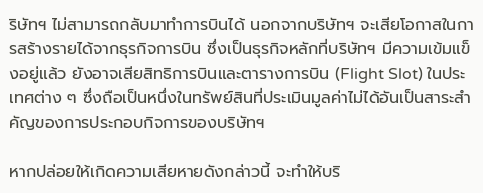ริษัทฯ ไม่สามารถกลับมาทำการบินได้ นอกจากบริษัทฯ จะเสียโอกาสในการสร้างรายได้จากธุรกิจการบิน ซึ่งเป็นธุรกิจหลักที่บริษัทฯ มีความเข้มแข็งอยู่แล้ว ยังอาจเสียสิทธิการบินและตารางการบิน (Flight Slot) ในประเทศต่าง ๆ ซึ่งถือเป็นหนึ่งในทรัพย์สินที่ประเมินมูลค่าไม่ได้อันเป็นสาระสำคัญของการประกอบกิจการของบริษัทฯ

หากปล่อยให้เกิดความเสียหายดังกล่าวนี้ จะทำให้บริ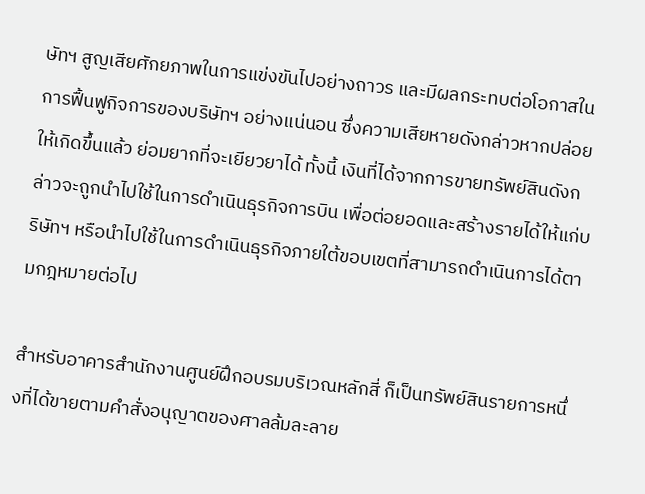ษัทฯ สูญเสียศักยภาพในการแข่งขันไปอย่างถาวร และมีผลกระทบต่อโอกาสในการฟื้นฟูกิจการของบริษัทฯ อย่างแน่นอน ซึ่งความเสียหายดังกล่าวหากปล่อยให้เกิดขึ้นแล้ว ย่อมยากที่จะเยียวยาได้ ทั้งนี้ เงินที่ได้จากการขายทรัพย์สินดังกล่าวจะถูกนำไปใช้ในการดำเนินธุรกิจการบิน เพื่อต่อยอดและสร้างรายได้ให้แก่บริษัทฯ หรือนำไปใช้ในการดำเนินธุรกิจภายใต้ขอบเขตที่สามารถดำเนินการได้ตามกฎหมายต่อไป

สำหรับอาคารสำนักงานศูนย์ฝึกอบรมบริเวณหลักสี่ ก็เป็นทรัพย์สินรายการหนึ่งที่ได้ขายตามคำสั่งอนุญาตของศาลล้มละลาย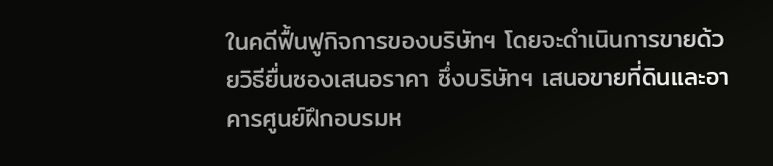ในคดีฟื้นฟูกิจการของบริษัทฯ โดยจะดำเนินการขายด้วยวิธียื่นซองเสนอราคา ซึ่งบริษัทฯ เสนอขายที่ดินและอาคารศูนย์ฝึกอบรมห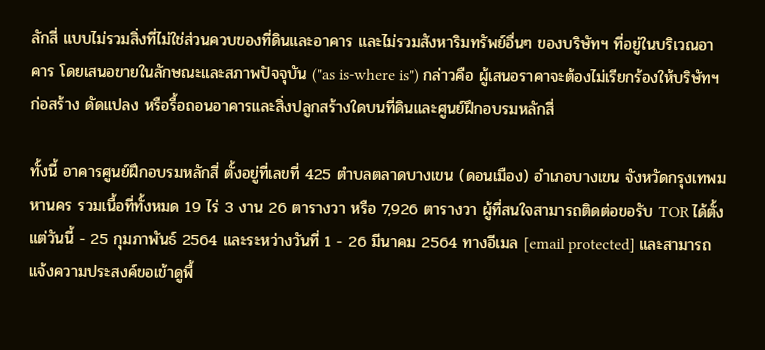ลักสี่ แบบไม่รวมสิ่งที่ไม่ใช่ส่วนควบของที่ดินและอาคาร และไม่รวมสังหาริมทรัพย์อื่นๆ ของบริษัทฯ ที่อยู่ในบริเวณอาคาร โดยเสนอขายในลักษณะและสภาพปัจจุบัน ("as is-where is") กล่าวคือ ผู้เสนอราคาจะต้องไม่เรียกร้องให้บริษัทฯ ก่อสร้าง ดัดแปลง หรือรื้อถอนอาคารและสิ่งปลูกสร้างใดบนที่ดินและศูนย์ฝึกอบรมหลักสี่

ทั้งนี้ อาคารศูนย์ฝึกอบรมหลักสี่ ตั้งอยู่ที่เลขที่ 425 ตำบลตลาดบางเขน (ดอนเมือง) อำเภอบางเขน จังหวัดกรุงเทพมหานคร รวมเนื้อที่ทั้งหมด 19 ไร่ 3 งาน 26 ตารางวา หรือ 7,926 ตารางวา ผู้ที่สนใจสามารถติดต่อขอรับ TOR ได้ตั้งแต่วันนี้ - 25 กุมภาพันธ์ 2564 และระหว่างวันที่ 1 - 26 มีนาคม 2564 ทางอีเมล [email protected] และสามารถแจ้งความประสงค์ขอเข้าดูพื้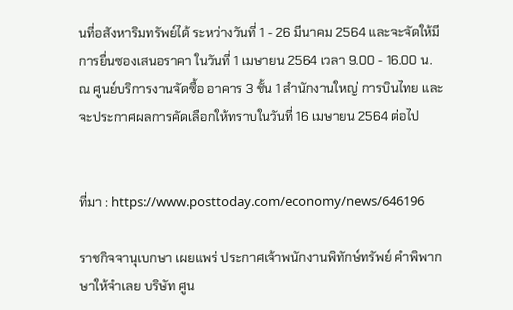นที่อสังหาริมทรัพย์ได้ ระหว่างวันที่ 1 - 26 มีนาคม 2564 และจะจัดให้มีการยื่นซองเสนอราคา ในวันที่ 1 เมษายน 2564 เวลา 9.00 - 16.00 น. ณ ศูนย์บริการงานจัดซื้อ อาคาร 3 ชั้น 1 สำนักงานใหญ่ การบินไทย และจะประกาศผลการคัดเลือกให้ทราบในวันที่ 16 เมษายน 2564 ต่อไป


ที่มา : https://www.posttoday.com/economy/news/646196

ราชกิจจานุเบกษา เผยแพร่ ประกาศเจ้าพนักงานพิทักษ์ทรัพย์ คำพิพากษาให้จำเลย บริษัท ศูน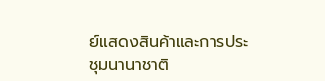ย์แสดงสินค้าและการประชุมนานาชาติ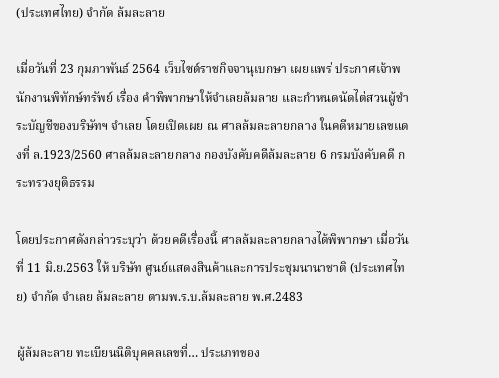(ประเทศไทย) จํากัด ล้มละลาย

เมื่อวันที่ 23 กุมภาพันธ์ 2564 เว็บไซต์ราชกิจจานุเบกษา เผยแพร่ ประกาศเจ้าพนักงานพิทักษ์ทรัพย์ เรื่อง คำพิพากษาให้จำเลยล้มลาย และกำหนดนัดไต่สวนผู้ชำระบัญชีของบริษัทฯ จำเลย โดยเปิดเผย ณ ศาลล้มละลายกลาง ในคดีหมายเลขแดงที่ ล.1923/2560 ศาลล้มละลายกลาง กองบังคับคดีล้มละลาย 6 กรมบังคับคดี กระทรวงยุติธรรม

โดยประกาศดังกล่าวระบุว่า ด้วยคดีเรื่องนี้ ศาลล้มละลายกลางได้พิพากษา เมื่อวันที่ 11 มิ.ย.2563 ให้ บริษัท ศูนย์แสดงสินค้าและการประชุมนานาชาติ (ประเทศไทย) จำกัด จำเลย ล้มละลาย ตามพ.ร.บ.ล้มละลาย พ.ศ.2483

ผู้ล้มละลาย ทะเบียนนิติบุคคลเลขที่… ประเภทของ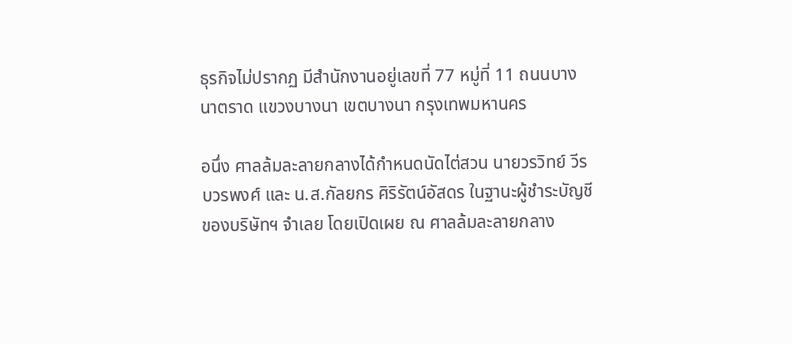ธุรกิจไม่ปรากฏ มีสำนักงานอยู่เลขที่ 77 หมู่ที่ 11 ถนนบางนาตราด แขวงบางนา เขตบางนา กรุงเทพมหานคร

อนึ่ง ศาลล้มละลายกลางได้กําหนดนัดไต่สวน นายวรวิทย์ วีรบวรพงศ์ และ น.ส.กัลยกร ศิริรัตน์อัสดร ในฐานะผู้ชําระบัญชีของบริษัทฯ จําเลย โดยเปิดเผย ณ ศาลล้มละลายกลาง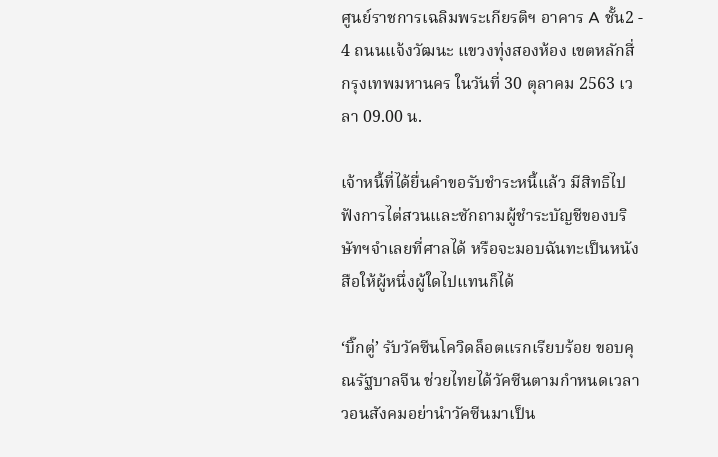ศูนย์ราชการเฉลิมพระเกียรติฯ อาคาร A ชั้น2 - 4 ถนนแจ้งวัฒนะ แขวงทุ่งสองห้อง เขตหลักสี่ กรุงเทพมหานคร ในวันที่ 30 ตุลาคม 2563 เวลา 09.00 น.

เจ้าหนี้ที่ได้ยื่นคําขอรับชําระหนี้แล้ว มีสิทธิไปฟังการไต่สวนและซักถามผู้ชําระบัญชีของบริษัทฯจําเลยที่ศาลได้ หรือจะมอบฉันทะเป็นหนังสือให้ผู้หนึ่งผู้ใดไปแทนก็ได้

‘บิ๊กตู่’ รับวัคซีนโควิดล็อตแรกเรียบร้อย ขอบคุณรัฐบาลจีน ช่วยไทยได้วัคซีนตามกำหนดเวลา วอนสังคมอย่านำวัคซีนมาเป็น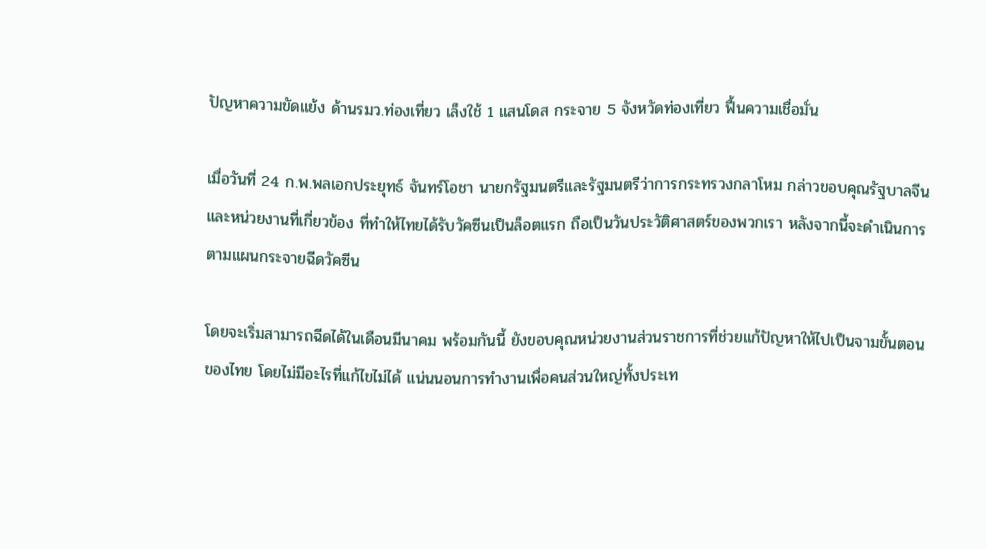ปัญหาความขัดแย้ง ด้านรมว.ท่องเที่ยว เล็งใช้ 1 แสนโดส กระจาย 5 จังหวัดท่องเที่ยว ฟื้นความเชื่อมั่น

เมื่อวันที่ 24 ก.พ.พลเอกประยุทธ์ จันทร์โอชา นายกรัฐมนตรีและรัฐมนตรีว่าการกระทรวงกลาโหม กล่าวขอบคุณรัฐบาลจีน และหน่วยงานที่เกี่ยวข้อง ที่ทำให้ไทยได้รับวัคซีนเป็นล็อตแรก ถือเป็นวันประวัติศาสตร์ของพวกเรา หลังจากนี้จะดำเนินการตามแผนกระจายฉีดวัคซีน

โดยจะเริ่มสามารถฉีดได้ในเดือนมีนาคม พร้อมกันนี้ ยังขอบคุณหน่วยงานส่วนราชการที่ช่วยแก้ปัญหาให้ไปเป็นจามขั้นตอนของไทย โดยไม่มีอะไรที่แก้ไขไม่ได้ แน่นนอนการทำงานเพื่อคนส่วนใหญ่ทั้งประเท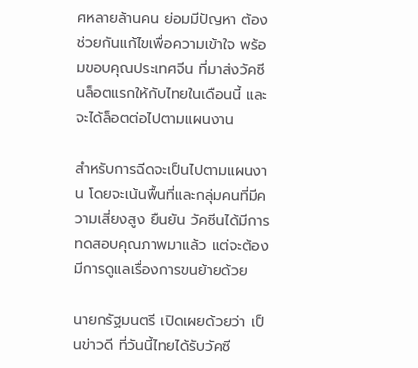ศหลายล้านคน ย่อมมีปัญหา ต้องช่วยกันแก้ไขเพื่อความเข้าใจ พร้อมขอบคุณประเทศจีน ที่มาส่งวัคซีนล็อตแรกให้กับไทยในเดือนนี้ และจะได้ล็อตต่อไปตามแผนงาน

สำหรับการฉีดจะเป็นไปตามแผนงาน โดยจะเน้นพื้นที่และกลุ่มคนที่มีความเสี่ยงสูง ยืนยัน วัคซีนได้มีการทดสอบคุณภาพมาแล้ว แต่จะต้องมีการดูแลเรื่องการขนย้ายด้วย

นายกรัฐมนตรี เปิดเผยด้วยว่า เป็นข่าวดี ที่วันนี้ไทยได้รับวัคซี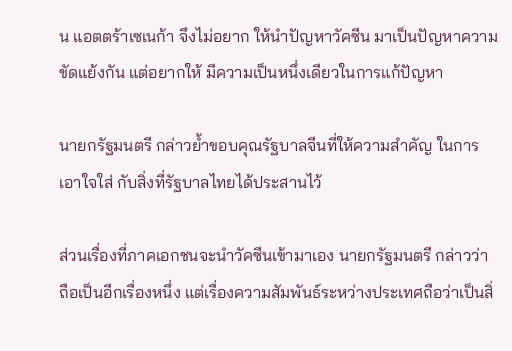น แอตตร้าเซเนก้า จึงไม่อยาก ให้นำปัญหาวัคซีน มาเป็นปัญหาความขัดแย้งกัน แต่อยากให้ มีความเป็นหนึ่งเดียวในการแก้ปัญหา

นายกรัฐมนตรี กล่าวย้ำขอบคุณรัฐบาลจีนที่ให้ความสำคัญ ในการเอาใจใส่ กับสิ่งที่รัฐบาลไทยได้ประสานไว้

ส่วนเรื่องที่ภาคเอกชนจะนำวัคซีนเข้ามาเอง นายกรัฐมนตรี กล่าวว่า ถือเป็นอีกเรื่องหนึ่ง แต่เรื่องความสัมพันธ์ระหว่างประเทศถือว่าเป็นสิ่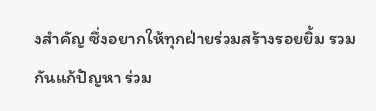งสำคัญ ซึ่งอยากให้ทุกฝ่ายร่วมสร้างรอยยิ้ม รวมกันแก้ปัญหา ร่วม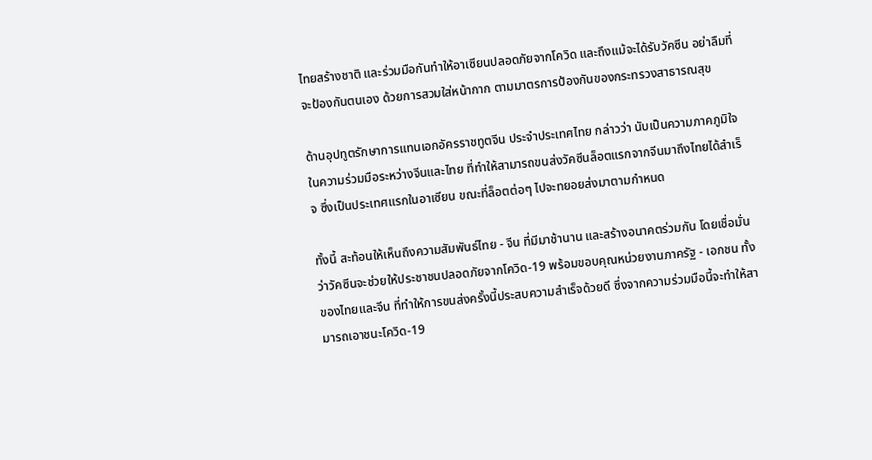ไทยสร้างชาติ และร่วมมือกันทำให้อาเซียนปลอดภัยจากโควิด และถึงแม้จะได้รับวัคซีน อย่าลืมที่จะป้องกันตนเอง ด้วยการสวมใส่หน้ากาก ตามมาตรการป้องกันของกระทรวงสาธารณสุข

ด้านอุปทูตรักษาการแทนเอกอัครราชทูตจีน ประจำประเทศไทย กล่าวว่า นับเป็นความภาคภูมิใจ ในความร่วมมือระหว่างจีนและไทย ที่ทำให้สามารถขนส่งวัคซีนล็อตแรกจากจีนมาถึงไทยได้สำเร็จ ซึ่งเป็นประเทศแรกในอาเซียน ขณะที่ล็อตต่อๆ ไปจะทยอยส่งมาตามกำหนด

ทั้งนี้ สะท้อนให้เห็นถึงความสัมพันธ์ไทย - จีน ที่มีมาช้านาน และสร้างอนาคตร่วมกัน โดยเชื่อมั่นว่าวัคซีนจะช่วยให้ประชาชนปลอดภัยจากโควิด-19 พร้อมขอบคุณหน่วยงานภาครัฐ - เอกชน ทั้งของไทยและจีน ที่ทำให้การขนส่งครั้งนี้ประสบความสำเร็จด้วยดี ซึ่งจากความร่วมมือนี้จะทำให้สามารถเอาชนะโควิด-19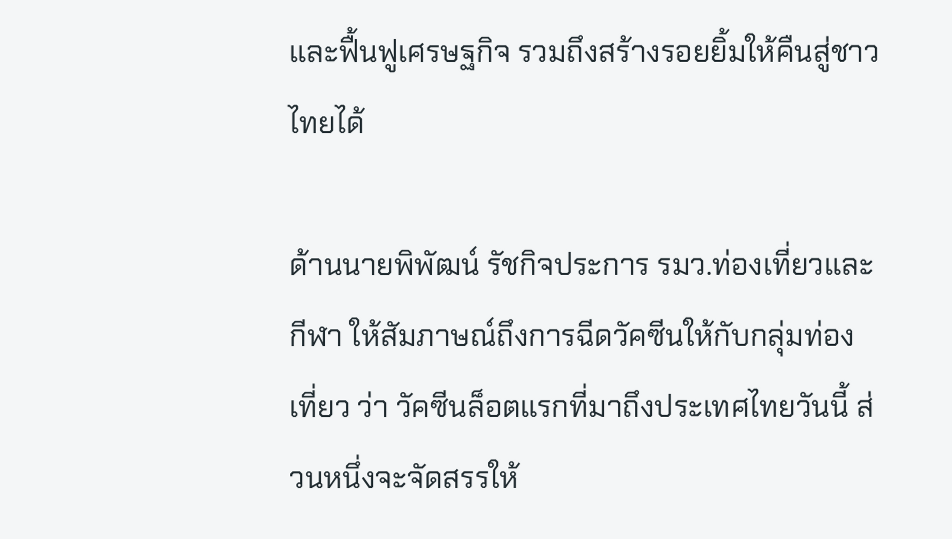และฟื้นฟูเศรษฐกิจ รวมถึงสร้างรอยยิ้มให้คืนสู่ชาวไทยได้

ด้านนายพิพัฒน์ รัชกิจประการ รมว.ท่องเที่ยวและกีฬา ให้สัมภาษณ์ถึงการฉีดวัคซีนให้กับกลุ่มท่องเที่ยว ว่า วัคซีนล็อตแรกที่มาถึงประเทศไทยวันนี้ ส่วนหนึ่งจะจัดสรรให้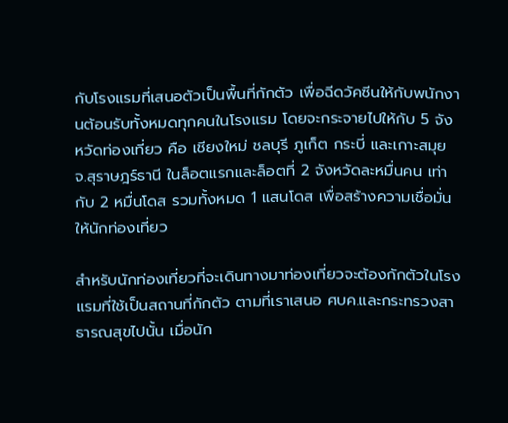กับโรงแรมที่เสนอตัวเป็นพื้นที่กักตัว เพื่อฉีดวัคซีนให้กับพนักงานต้อนรับทั้งหมดทุกคนในโรงแรม โดยจะกระจายไปให้กับ 5 จังหวัดท่องเที่ยว คือ เชียงใหม่ ชลบุรี ภูเก็ต กระบี่ และเกาะสมุย จ.สุราษฎร์ธานี ในล็อตแรกและล็อตที่ 2 จังหวัดละหมื่นคน เท่ากับ 2 หมื่นโดส รวมทั้งหมด 1 แสนโดส เพื่อสร้างความเชื่อมั่นให้นักท่องเที่ยว

สำหรับนักท่องเที่ยวที่จะเดินทางมาท่องเที่ยวจะต้องกักตัวในโรงแรมที่ใช้เป็นสถานที่กักตัว ตามที่เราเสนอ ศบค.และกระทรวงสาธารณสุขไปนั้น เมื่อนัก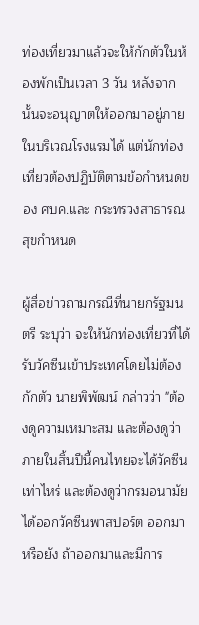ท่องเที่ยวมาแล้วจะให้กักตัวในห้องพักเป็นเวลา 3 วัน หลังจากนั้นจะอนุญาตให้ออกมาอยู่ภายในบริเวณโรงแรมได้ แต่นักท่องเที่ยวต้องปฏิบัติตามข้อกำหนดของ ศบค.และ กระทรวงสาธารณสุขกำหนด

ผู้สื่อข่าวถามกรณีที่นายกรัฐมนตรี ระบุว่า จะให้นักท่องเที่ยวที่ได้รับวัคซีนเข้าประเทศโดยไม่ต้องกักตัว นายพิพัฒน์ กล่าวว่า "ต้องดูความเหมาะสม และต้องดูว่าภายในสิ้นปีนี้คนไทยจะได้วัคซีนเท่าไหร่ และต้องดูว่ากรมอนามัยได้ออกวัคซีนพาสปอร์ต ออกมาหรือยัง ถ้าออกมาและมีการ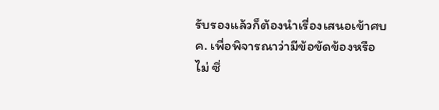รับรองแล้วก็ต้องนำเรื่องเสนอเข้าศบค. เพื่อพิจารณาว่ามีข้อขัดข้องหรือไม่ ซึ่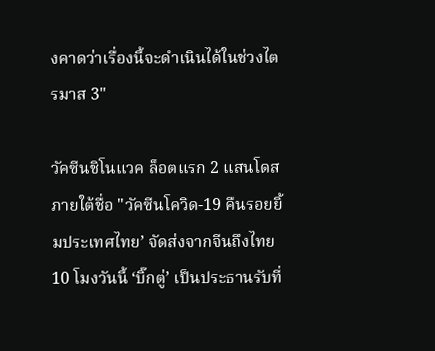งคาดว่าเรื่องนี้จะดำเนินได้ในช่วงไตรมาส 3"

วัคซีนชิโนแวค ล็อตแรก 2 แสนโดส ภายใต้ชื่อ "วัคซีนโควิด-19 คืนรอยยิ้มประเทศไทย’ จัดส่งจากจีนถึงไทย 10 โมงวันนี้ ‘บิ๊กตู่’ เป็นประธานรับที่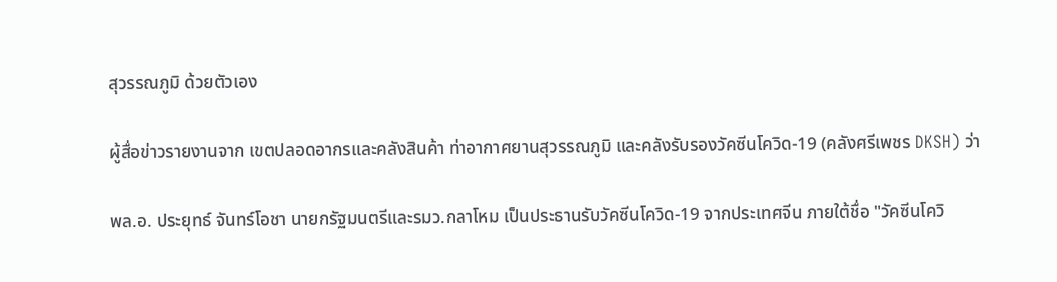สุวรรณภูมิ ด้วยตัวเอง

ผู้สื่อข่าวรายงานจาก เขตปลอดอากรและคลังสินค้า ท่าอากาศยานสุวรรณภูมิ และคลังรับรองวัคซีนโควิด-19 (คลังศรีเพชร DKSH) ว่า

พล.อ. ประยุทธ์ จันทร์โอชา นายกรัฐมนตรีและรมว.กลาโหม เป็นประธานรับวัคซีนโควิด-19 จากประเทศจีน ภายใต้ชื่อ "วัคซีนโควิ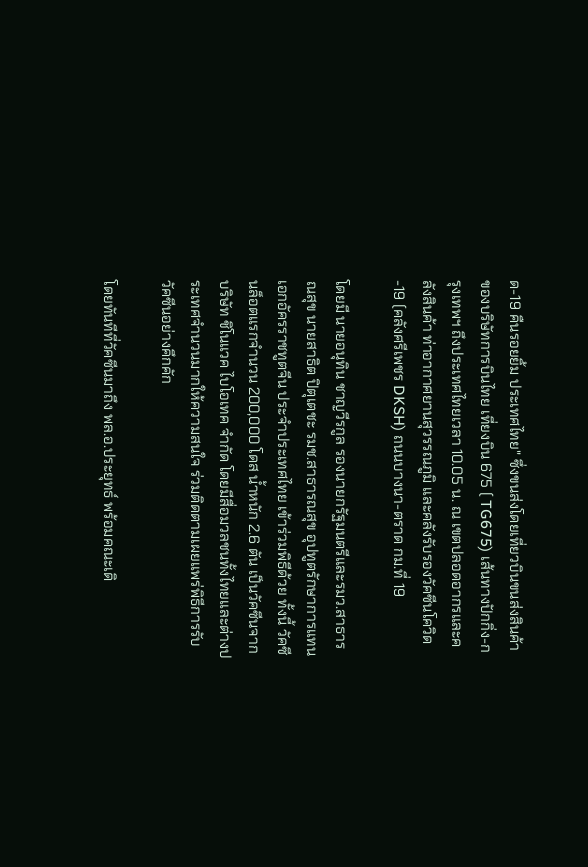ด-19 คืนรอยยิ้ม ประเทศไทย" ซึ่งขนส่งโดยเที่ยวบินขนส่งสินค้าของบริษัทการบินไทย เที่ยงบิน 675 ( TG675) เส้นทางปักกิ่ง-กรุงเทพฯ ถึงประเทศไทยเวลา 10.05 น. ณ เขตปลอดอากรและคลังสินค้า ท่าอากาศยานสุวรรณภูมิ และคลังรับรองวัคซีนโควิด-19 (คลังศรีเพชร DKSH) ถนนบางนา-ตราด กม.ที่ 19

โดยมี นายอนุทิน ชาญวีรกูล รองนายกรัฐมนตรีและรมว.สาธารณสุข นายสาธิต ปิตุเตชะ รมช.สาธารณสุข อุปทูตรักษาการแทนเอกอัครราชทูตจีน ประจำประเทศไทย เข้าร่วมพิธีด้วย ทั้งนี้ วัคซีนล็อตแรกจำนวน 200,000 โดส น้ำหนัก 2.6 ตัน เป็นวัคซีนจาก บริษัท ชิโนแวค ไบโอเทค จำกัด โดยมีสื่อมวลชนทั้งไทยและต่างประเทศจำนวนมากให้ความสนใจ ร่วมติดตามเผยแพร่พิธีการรับวัคซีนอย่างคึกคัก

โดยทันทีที่วัคซีนมาถึง พล.อ.ประยุทธ์ พร้อมคณะเดิ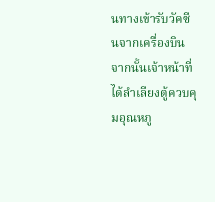นทางเข้ารับวัคซีนจากเครื่องบิน จากนั้นเจ้าหน้าที่ได้ลำเลียงตู้ควบคุมอุณหภู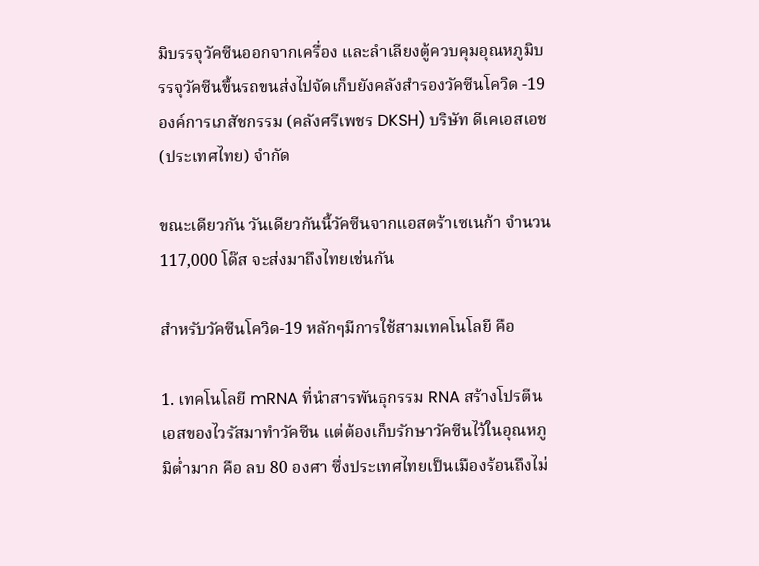มิบรรจุวัคซีนออกจากเครื่อง และลำเลียงตู้ควบคุมอุณหภูมิบรรจุวัคซีนขึ้นรถขนส่งไปจัดเก็บยังคลังสำรองวัคซีนโควิด -19 องค์การเภสัชกรรม (คลังศรีเพชร DKSH) บริษัท ดีเคเอสเอช (ประเทศไทย) จำกัด

ขณะเดียวกัน วันเดียวกันนี้วัคซีนจากแอสตร้าเซเนก้า จำนวน 117,000 โด๊ส จะส่งมาถึงไทยเช่นกัน

สำหรับวัคซีนโควิด-19 หลักๆมีการใช้สามเทคโนโลยี คือ

1. เทคโนโลยี mRNA ที่นำสารพันธุกรรม RNA สร้างโปรตีนเอสของไวรัสมาทำวัคซีน แต่ต้องเก็บรักษาวัคซีนไว้ในอุณหภูมิต่ำมาก คือ ลบ 80 องศา ซึ่งประเทศไทยเป็นเมืองร้อนถึงไม่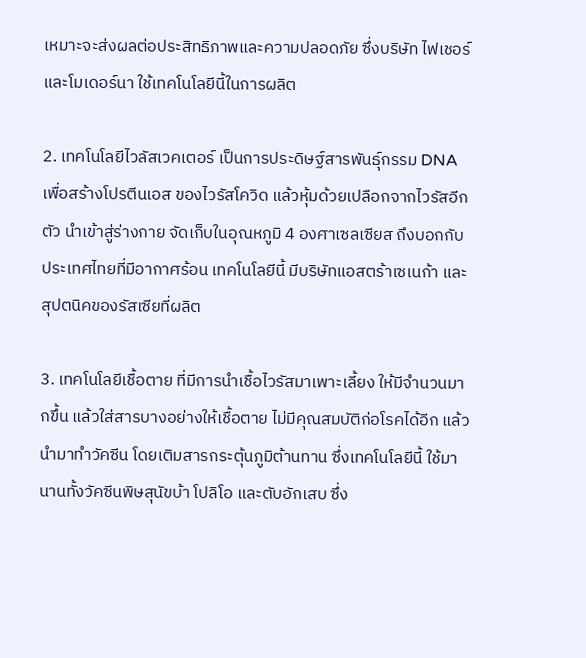เหมาะจะส่งผลต่อประสิทธิภาพและความปลอดภัย ซึ่งบริษัท ไฟเชอร์ และโมเดอร์นา ใช้เทคโนโลยีนี้ในการผลิต

2. เทคโนโลยีไวลัสเวคเตอร์ เป็นการประดิษฐ์สารพันธุ์กรรม DNA เพื่อสร้างโปรตีนเอส ของไวรัสโควิด แล้วหุ้มด้วยเปลือกจากไวรัสอีกตัว นำเข้าสู่ร่างกาย จัดเก็บในอุณหภูมิ 4 องศาเซลเซียส ถึงบอกกับประเทศไทยที่มีอากาศร้อน เทคโนโลยีนี้ มีบริษัทแอสตร้าเซเนก้า และสุปตนิคของรัสเซียที่ผลิต

3. เทคโนโลยีเชื้อตาย ที่มีการนำเชื้อไวรัสมาเพาะเลี้ยง ให้มีจำนวนมากขึ้น แล้วใส่สารบางอย่างให้เชื้อตาย ไม่มีคุณสมบัติก่อโรคได้อีก แล้วนำมาทำวัคซีน โดยเติมสารกระตุ้นภูมิต้านทาน ซึ่งเทคโนโลยีนี้ ใช้มานานทั้งวัคซีนพิษสุนัขบ้า โปลิโอ และตับอักเสบ ซึ่ง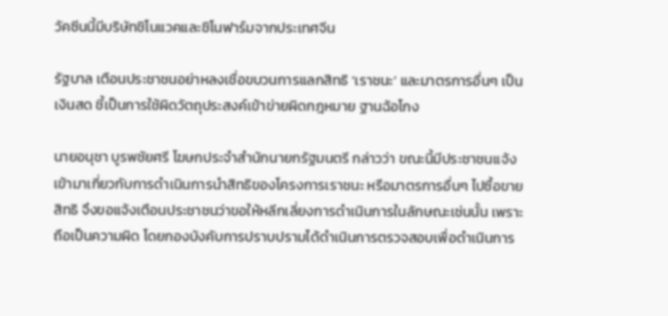วัคซีนนี้มีบริษัทชิโนแวคและชิโนฟาร์มจากประเทศจีน

รัฐบาล เตือนประชาชนอย่าหลงเชื่อขบวนการแลกสิทธิ ‘เราชนะ’ และมาตรการอื่นๆ เป็นเงินสด ชี้เป็นการใช้ผิดวัตถุประสงค์เข้าข่ายผิดกฎหมาย ฐานฉ้อโกง

นายอนุชา บูรพชัยศรี โฆษกประจำสำนักนายกรัฐมนตรี กล่าวว่า ขณะนี้มีประชาชนแจ้งเข้ามาเกี่ยวกับการดำเนินการนำสิทธิของโครงการเราชนะ หรือมาตรการอื่นๆ ไปซื้อขายสิทธิ จึงขอแจ้งเตือนประชาชนว่าขอให้หลีกเลี่ยงการดำเนินการในลักษณะเช่นนั้น เพราะถือเป็นความผิด โดยกองบังคับการปราบปรามได้ดำเนินการตรวจสอบเพื่อดำเนินการ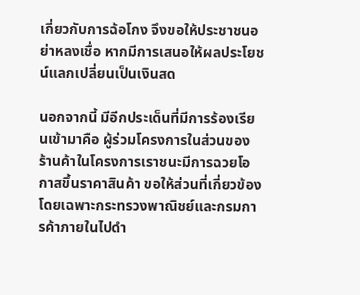เกี่ยวกับการฉ้อโกง จึงขอให้ประชาชนอย่าหลงเชื่อ หากมีการเสนอให้ผลประโยชน์แลกเปลี่ยนเป็นเงินสด

นอกจากนี้ มีอีกประเด็นที่มีการร้องเรียนเข้ามาคือ ผู้ร่วมโครงการในส่วนของร้านค้าในโครงการเราชนะมีการฉวยโอกาสขึ้นราคาสินค้า ขอให้ส่วนที่เกี่ยวข้องโดยเฉพาะกระทรวงพาณิชย์และกรมการค้าภายในไปดำ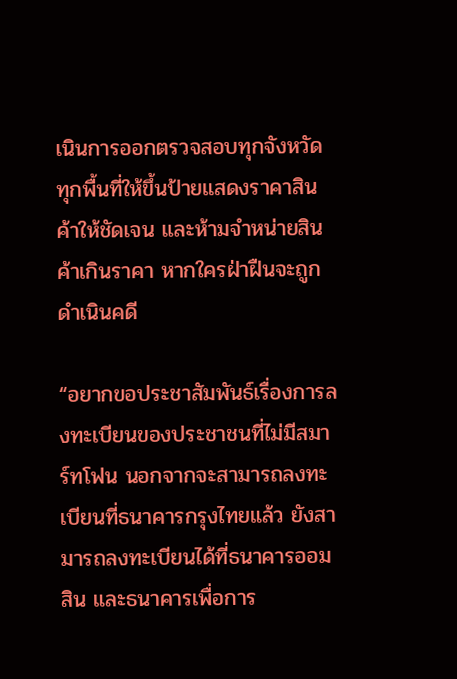เนินการออกตรวจสอบทุกจังหวัด ทุกพื้นที่ให้ขึ้นป้ายแสดงราคาสินค้าให้ชัดเจน และห้ามจำหน่ายสินค้าเกินราคา หากใครฝ่าฝืนจะถูกดำเนินคดี

“อยากขอประชาสัมพันธ์เรื่องการลงทะเบียนของประชาชนที่ไม่มีสมาร์ทโฟน นอกจากจะสามารถลงทะเบียนที่ธนาคารกรุงไทยแล้ว ยังสามารถลงทะเบียนได้ที่ธนาคารออมสิน และธนาคารเพื่อการ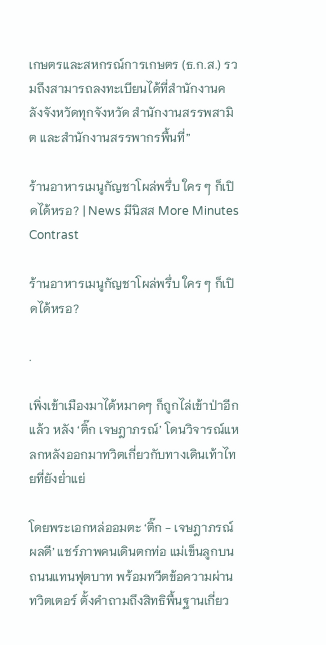เกษตรและสหกรณ์การเกษตร (ธ.ก.ส.) รวมถึงสามารถลงทะเบียนได้ที่สำนักงานคลังจังหวัดทุกจังหวัด สำนักงานสรรพสามิต และสำนักงานสรรพากรพื้นที่”

ร้านอาหารเมนูกัญชาโผล่พรึ่บ ใคร ๆ ก็เปิดได้หรอ? | News มีนิสส More Minutes Contrast

ร้านอาหารเมนูกัญชาโผล่พรึ่บ ใคร ๆ ก็เปิดได้หรอ?

.

เพิ่งเข้าเมืองมาได้หมาดๆ ก็ถูกไล่เข้าป่าอีกแล้ว หลัง ‘ติ๊ก เจษฎาภรณ์’ โดนวิจารณ์แหลกหลังออกมาทวิตเกี่ยวกับทางเดินเท้าไทยที่ยังย่ำแย่

โดยพระเอกหล่ออมตะ ‘ติ๊ก - เจษฎาภรณ์ ผลดี’ แชร์ภาพคนเดินตกท่อ แม่เข็นลูกบนถนนแทนฟุตบาท พร้อมทวีตข้อความผ่านทวิตเตอร์ ตั้งคำถามถึงสิทธิพื้นฐานเกี่ยว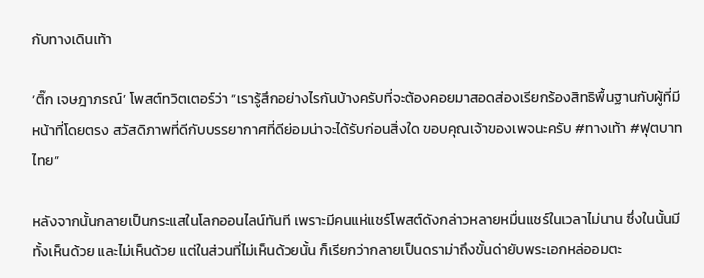กับทางเดินเท้า

‘ติ๊ก เจษฎาภรณ์’ โพสต์ทวิตเตอร์ว่า “เรารู้สึกอย่างไรกันบ้างครับที่จะต้องคอยมาสอดส่องเรียกร้องสิทธิพื้นฐานกับผู้ที่มีหน้าที่โดยตรง สวัสดิภาพที่ดีกับบรรยากาศที่ดีย่อมน่าจะได้รับก่อนสิ่งใด ขอบคุณเจ้าของเพจนะครับ #ทางเท้า #ฟุตบาทไทย”

หลังจากนั้นกลายเป็นกระแสในโลกออนไลน์ทันที เพราะมีคนแห่แชร์โพสต์ดังกล่าวหลายหมื่นแชร์ในเวลาไม่นาน ซึ่งในนั้นมีทั้งเห็นด้วย และไม่เห็นด้วย แต่ในส่วนที่ไม่เห็นด้วยนั้น ก็เรียกว่ากลายเป็นดราม่าถึงขั้นด่ายับพระเอกหล่ออมตะ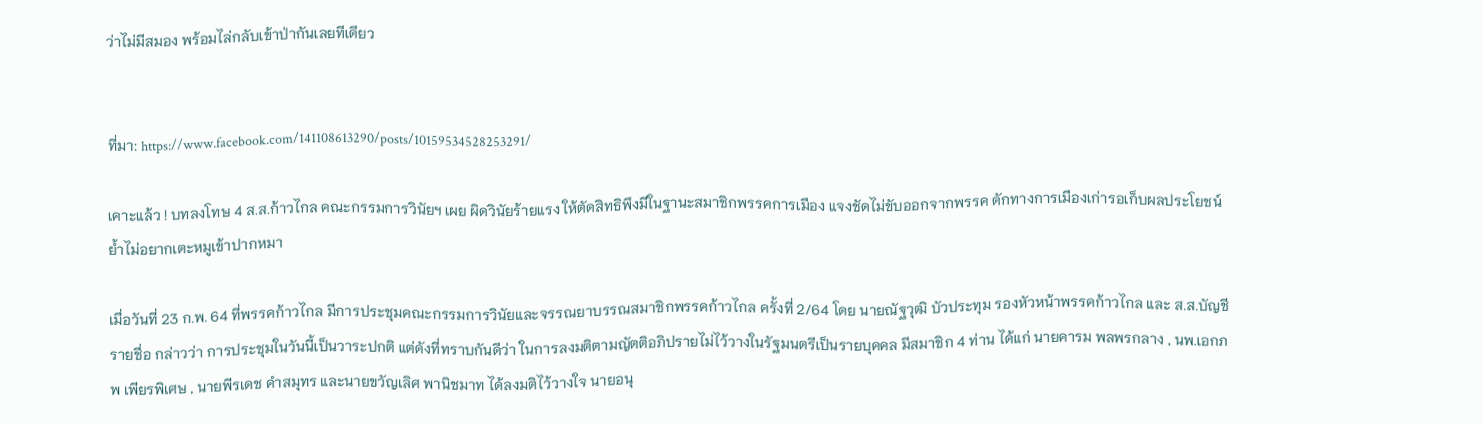ว่าไม่มีสมอง พร้อมไล่กลับเข้าป่ากันเลยทีเดียว


ที่มา: https://www.facebook.com/141108613290/posts/10159534528253291/

เคาะแล้ว ! บทลงโทษ 4 ส.ส.ก้าวไกล คณะกรรมการวินัยฯ เผย ผิดวินัยร้ายแรง ให้ตัดสิทธิพึงมีในฐานะสมาชิกพรรคการเมือง แจงชัดไม่ขับออกจากพรรค ดักทางการเมืองเก่ารอเก็บผลประโยชน์ ย้ำไม่อยากเตะหมูเข้าปากหมา

เมื่อวันที่ 23 ก.พ. 64 ที่พรรคก้าวไกล มีการประชุมคณะกรรมการวินัยและจรรณยาบรรณสมาชิกพรรคก้าวไกล ครั้งที่ 2/64 โดย นายณัฐวุฒิ บัวประทุม รองหัวหน้าพรรคก้าวไกล และ ส.ส.บัญชีรายชื่อ กล่าวว่า การประชุมในวันนี้เป็นวาระปกติ แต่ดังที่ทราบกันดีว่า ในการลงมติตามญัตติอภิปรายไม่ไว้วางในรัฐมนตรีเป็นรายบุคคล มีสมาชิก 4 ท่าน ได้แก่ นายคารม พลพรกลาง , นพ.เอกภพ เพียรพิเศษ , นายพีรเดช คำสมุทร และนายขวัญเลิศ พานิชมาท ได้ลงมติไว้วางใจ นายอนุ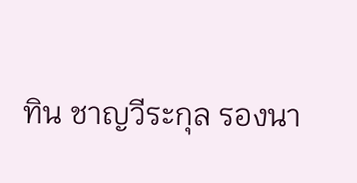ทิน ชาญวีระกุล รองนา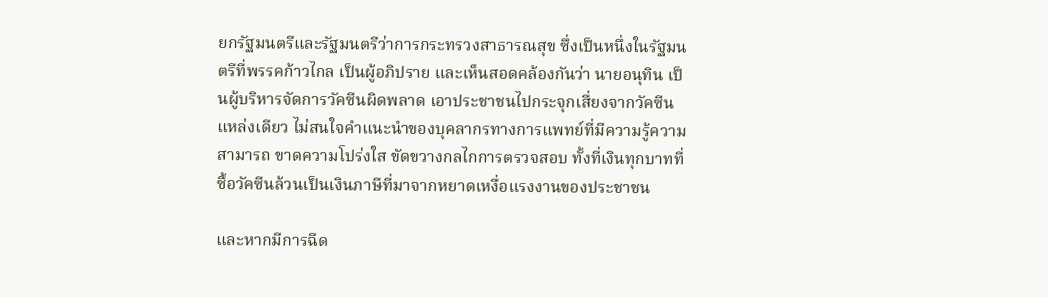ยกรัฐมนตรีและรัฐมนตรีว่าการกระทรวงสาธารณสุข ซึ่งเป็นหนึ่งในรัฐมนตรีที่พรรคก้าวไกล เป็นผู้อภิปราย และเห็นสอดคล้องกันว่า นายอนุทิน เป็นผู้บริหารจัดการวัคซีนผิดพลาด เอาประชาชนไปกระจุกเสี่ยงจากวัคซีนแหล่งเดียว ไม่สนใจคำแนะนำของบุคลากรทางการแพทย์ที่มีความรู้ความสามารถ ขาดความโปร่งใส ขัดขวางกลไกการตรวจสอบ ทั้งที่เงินทุกบาทที่ซื้อวัคซีนล้วนเป็นเงินภาษีที่มาจากหยาดเหงื่อแรงงานของประชาชน

และหากมีการฉีด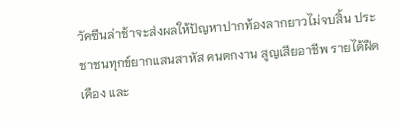วัคซีนล่าช้าจะส่งผลให้ปัญหาปากท้องลากยาวไม่จบสิ้น ประชาชนทุกข์ยากแสนสาหัส คนตกงาน สูญเสียอาชีพ รายได้ฝืดเคือง และ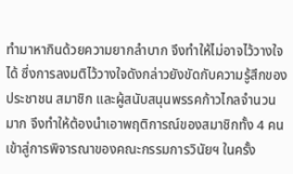ทำมาหากินด้วยความยากลำบาก จึงทำให้ไม่อาจไว้วางใจได้ ซึ่งการลงมติไว้วางใจดังกล่าวยังขัดกับความรู้สึกของประชาชน สมาชิก และผู้สนับสนุนพรรคก้าวไกลจำนวนมาก จึงทำให้ต้องนำเอาพฤติการณ์ของสมาชิกทั้ง 4 คน เข้าสู่การพิจารณาของคณะกรรมการวินัยฯ ในครั้ง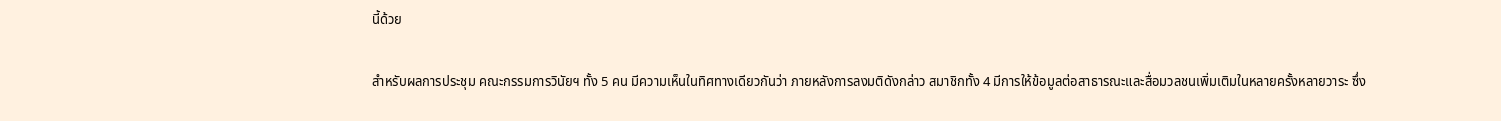นี้ด้วย

สำหรับผลการประชุม คณะกรรมการวินัยฯ ทั้ง 5 คน มีความเห็นในทิศทางเดียวกันว่า ภายหลังการลงมติดังกล่าว สมาชิกทั้ง 4 มีการให้ข้อมูลต่อสาธารณะและสื่อมวลชนเพิ่มเติมในหลายครั้งหลายวาระ ซึ่ง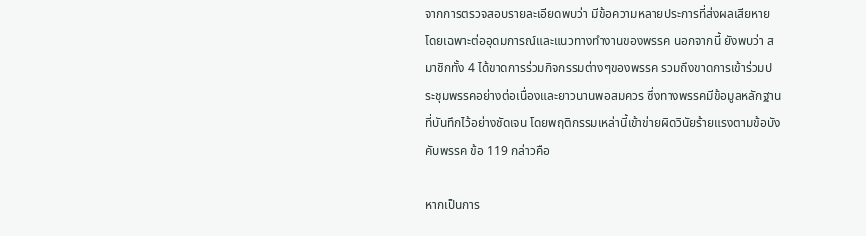จากการตรวจสอบรายละเอียดพบว่า มีข้อความหลายประการที่ส่งผลเสียหาย โดยเฉพาะต่ออุดมการณ์และแนวทางทำงานของพรรค นอกจากนี้ ยังพบว่า สมาชิกทั้ง 4 ได้ขาดการร่วมกิจกรรมต่างๆของพรรค รวมถึงขาดการเข้าร่วมประชุมพรรคอย่างต่อเนื่องและยาวนานพอสมควร ซึ่งทางพรรคมีข้อมูลหลักฐานที่บันทึกไว้อย่างชัดเจน โดยพฤติกรรมเหล่านี้เข้าข่ายผิดวินัยร้ายแรงตามข้อบังคับพรรค ข้อ 119 กล่าวคือ

หากเป็นการ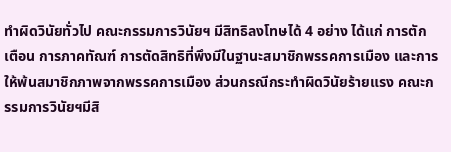ทำผิดวินัยทั่วไป คณะกรรมการวินัยฯ มีสิทธิลงโทษได้ 4 อย่าง ได้แก่ การตักเตือน การภาคทัณฑ์ การตัดสิทธิที่พึงมีในฐานะสมาชิกพรรคการเมือง และการให้พ้นสมาชิกภาพจากพรรคการเมือง ส่วนกรณีกระทำผิดวินัยร้ายแรง คณะกรรมการวินัยฯมีสิ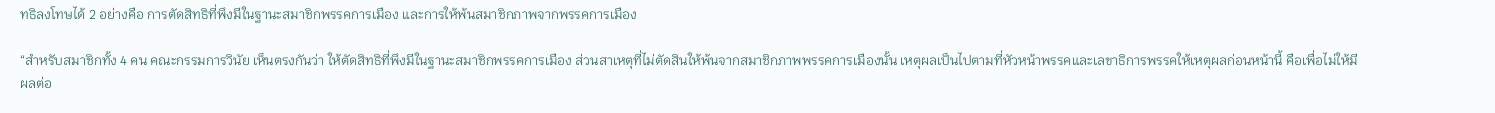ทธิลงโทษได้ 2 อย่างคือ การตัดสิทธิที่พึงมีในฐานะสมาชิกพรรคการเมือง และการให้พ้นสมาชิกภาพจากพรรคการเมือง

“สำหรับสมาชิกทั้ง 4 คน คณะกรรมการวินัย เห็นตรงกันว่า ให้ตัดสิทธิที่พึงมีในฐานะสมาชิกพรรคการเมือง ส่วนสาเหตุที่ไม่ตัดสินให้พ้นจากสมาชิกภาพพรรคการเมืองนั้น เหตุผลเป็นไปตามที่หัวหน้าพรรคและเลขาธิการพรรคให้เหตุผลก่อนหน้านี้ คือเพื่อไม่ให้มีผลต่อ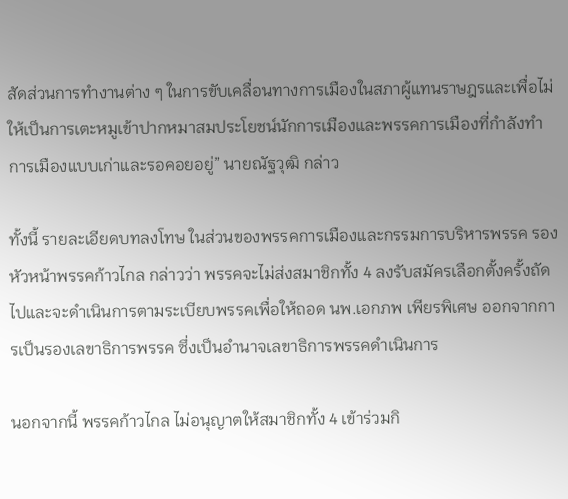สัดส่วนการทำงานต่าง ๆ ในการขับเคลื่อนทางการเมืองในสภาผู้แทนราษฎรและเพื่อไม่ให้เป็นการเตะหมูเข้าปากหมาสมประโยชน์นักการเมืองและพรรคการเมืองที่กำลังทำการเมืองแบบเก่าและรอคอยอยู่” นายณัฐวุฒิ กล่าว

ทั้งนี้ รายละเอียดบทลงโทษ ในส่วนของพรรคการเมืองและกรรมการบริหารพรรค รองหัวหน้าพรรคก้าวไกล กล่าวว่า พรรคจะไม่ส่งสมาชิกทั้ง 4 ลงรับสมัครเลือกตั้งครั้งถัดไปและจะดำเนินการตามระเบียบพรรคเพื่อให้ถอด นพ.เอกภพ เพียรพิเศษ ออกจากการเป็นรองเลขาธิการพรรค ซึ่งเป็นอำนาจเลขาธิการพรรคดำเนินการ

นอกจากนี้ พรรคก้าวไกล ไม่อนุญาตให้สมาชิกทั้ง 4 เข้าร่วมกิ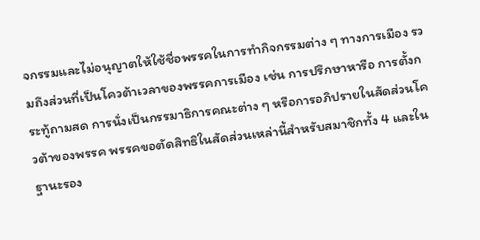จกรรมและไม่อนุญาตให้ใช้ชื่อพรรคในการทำกิจกรรมต่าง ๆ ทางการเมือง รวมถึงส่วนที่เป็นโควต้าเวลาของพรรคการเมือง เช่น การปรึกษาหารือ การตั้งกระทู้ถามสด การนั่งเป็นกรรมาธิการคณะต่าง ๆ หรือการอภิปรายในสัดส่วนโควต้าของพรรค พรรคขอตัดสิทธิในสัดส่วนเหล่านี้สำหรับสมาชิกทั้ง 4 และในฐานะรอง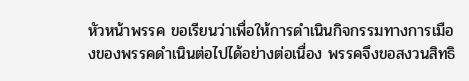หัวหน้าพรรค ขอเรียนว่าเพื่อให้การดำเนินกิจกรรมทางการเมืองของพรรคดำเนินต่อไปได้อย่างต่อเนื่อง พรรคจึงขอสงวนสิทธิ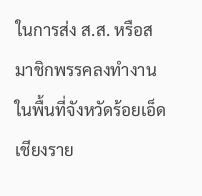ในการส่ง ส.ส. หรือสมาชิกพรรคลงทำงานในพื้นที่จังหวัดร้อยเอ็ด เชียงราย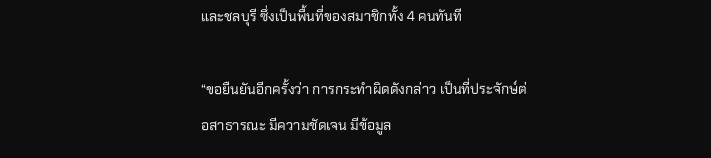และชลบุรี ซึ่งเป็นพื้นที่ของสมาชิกทั้ง 4 คนทันที

“ขอยืนยันอีกครั้งว่า การกระทำผิดดังกล่าว เป็นที่ประจักษ์ต่อสาธารณะ มีความชัดเจน มีข้อมูล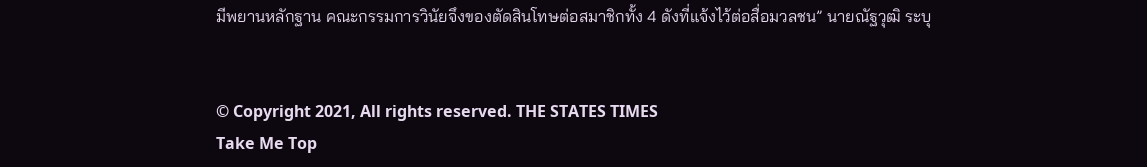มีพยานหลักฐาน คณะกรรมการวินัยจึงของตัดสินโทษต่อสมาชิกทั้ง 4 ดังที่แจ้งไว้ต่อสื่อมวลชน” นายณัฐวุฒิ ระบุ


© Copyright 2021, All rights reserved. THE STATES TIMES
Take Me Top